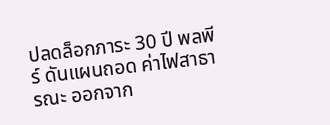ปลดล็อกภาระ 30 ปี พลพีร์ ดันแผนถอด ค่าไฟสาธารณะ ออกจาก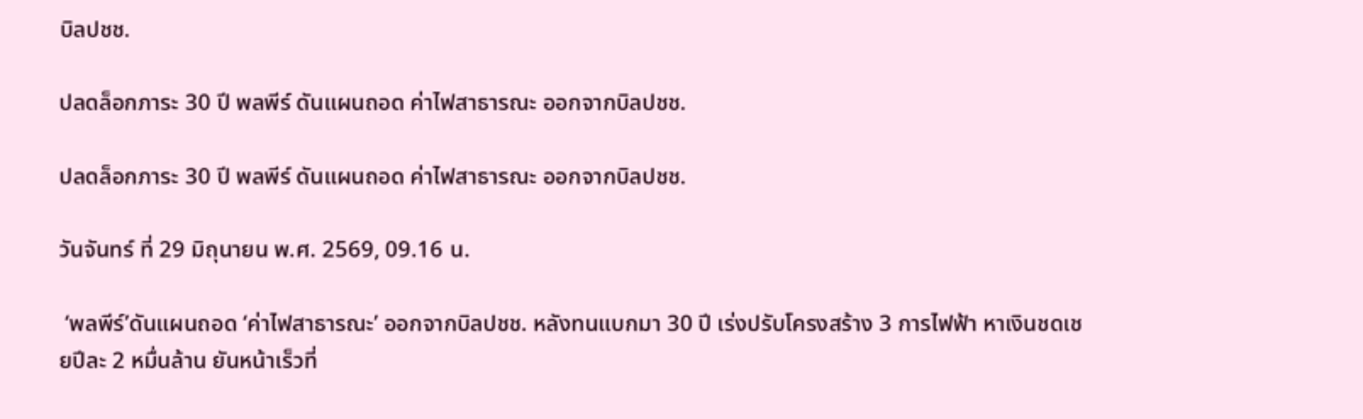บิลปชช.

ปลดล็อกภาระ 30 ปี พลพีร์ ดันแผนถอด ค่าไฟสาธารณะ ออกจากบิลปชช.

ปลดล็อกภาระ 30 ปี พลพีร์ ดันแผนถอด ค่าไฟสาธารณะ ออกจากบิลปชช.

วันจันทร์ ที่ 29 มิถุนายน พ.ศ. 2569, 09.16 น.

 ‘พลพีร์’ดันแผนถอด ‘ค่าไฟสาธารณะ’ ออกจากบิลปชช. หลังทนแบกมา 30 ปี เร่งปรับโครงสร้าง 3 การไฟฟ้า หาเงินชดเชยปีละ 2 หมื่นล้าน ยันหน้าเร็วที่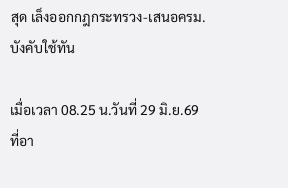สุด เล็งออกกฎกระทรวง-เสนอครม.บังคับใช้ทัน

เมื่อเวลา 08.25 น.วันที่ 29 มิ.ย.69 ที่อา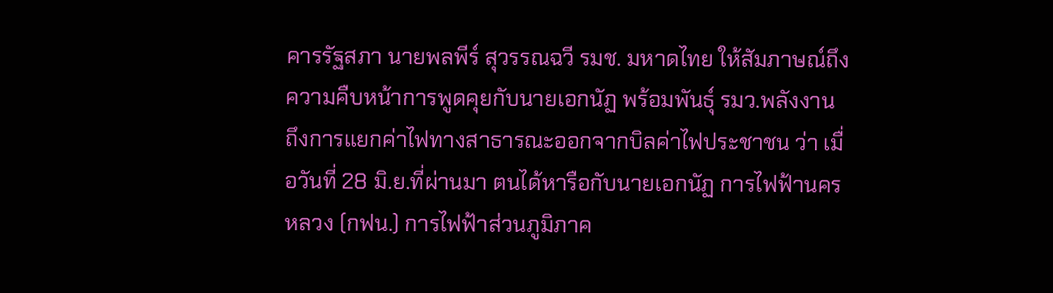คารรัฐสภา นายพลพีร์ สุวรรณฉวี รมช. มหาดไทย ให้สัมภาษณ์ถึงความคืบหน้าการพูดคุยกับนายเอกนัฏ พร้อมพันธุ์ รมว.พลังงาน  ถึงการแยกค่าไฟทางสาธารณะออกจากบิลค่าไฟประชาชน ว่า เมื่อวันที่ 28 มิ.ย.ที่ผ่านมา ตนได้หารือกับนายเอกนัฏ การไฟฟ้านครหลวง (กฟน.) การไฟฟ้าส่วนภูมิภาค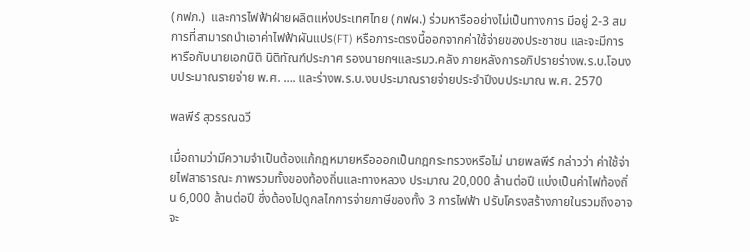(กฟภ.)  และการไฟฟ้าฝ่ายผลิตแห่งประเทศไทย (กฟผ.) ร่วมหารืออย่างไม่เป็นทางการ มีอยู่ 2-3 สมการที่สามารถนำเอาค่าไฟฟ้าผันแปร(FT) หรือภาระตรงนี้ออกจากค่าใช้จ่ายของประชาชน และจะมีการหารือกับนายเอกนิติ นิติทัณฑ์ประภาศ รองนายกฯและรมว.คลัง ภายหลังการอภิปรายร่างพ.ร.บ.โอนงบประมาณรายจ่าย พ.ศ. …. และร่างพ.ร.บ.งบประมาณรายจ่ายประจำปีงบประมาณ พ.ศ. 2570

พลพีร์ สุวรรณฉวี

เมื่อถามว่ามีความจำเป็นต้องแก้กฎหมายหรือออกเป็นกฎกระทรวงหรือไม่ นายพลพีร์ กล่าวว่า ค่าใช้จ่ายไฟสาธารณะ ภาพรวมทั้งของท้องถิ่นและทางหลวง ประมาณ 20,000 ล้านต่อปี แบ่งเป็นค่าไฟท้องถิ่น 6,000 ล้านต่อปี ซึ่งต้องไปดูกลไกการจ่ายภาษีของทั้ง 3 การไฟฟ้า ปรับโครงสร้างภายในรวมถึงอาจจะ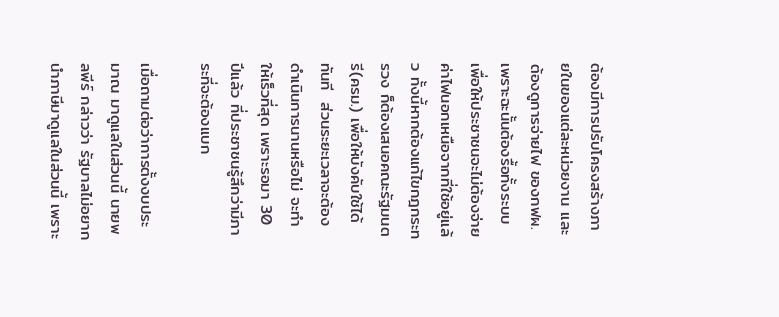ต้องมีการปรับโครงสร้างภายในของแต่ละหน่วยงาน และต้องดูการจ่ายไฟ ของกฟผ. เพราะฉะนั้นต้องรื้อทั้งระบบ เพื่อให้ประชาชนจะไม่ต้องจ่ายค่าไฟนอกเหนือจากที่ใช้อยู่แล้ว ทั้งนี้หากต้องแก้ไขกฎกระทรวง ก็ต้องเสนอคณะรัฐมนตรี(ครม.) เพื่อให้บังคับใช้ได้ทันที  ส่วนระยะเวลาจะต้องดำเนินการนานหรือไม่ จะทำให้เร็วที่สุด เพราะรอมา 30 ปีแล้ว ที่ประชาชนรู้สึกว่ามีภาระที่จะต้องแบก

เมื่อถามต่อว่าการตั้งงบประมาณ มาดูแลในส่วนนี้ นายพลพีร์ กล่าวว่า รัฐบาลไม่อยากนำภาษีมาดูแลในส่วนนี้ เพราะ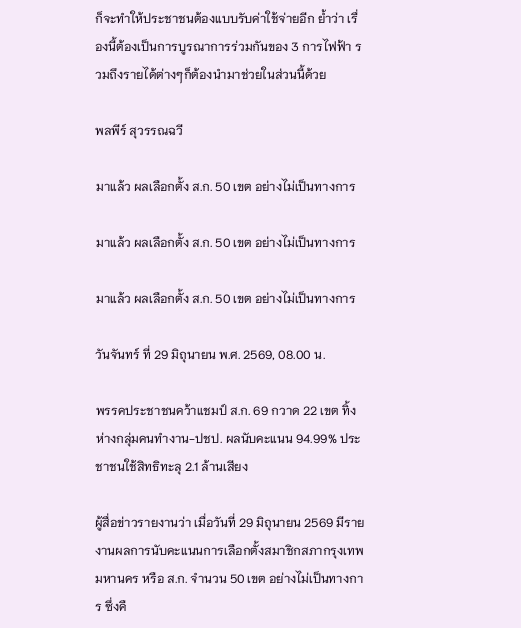ก็จะทำให้ประชาชนต้องแบบรับค่าใช้จ่ายอีก ย้ำว่า เรื่องนี้ต้องเป็นการบูรณาการร่วมกันของ 3 การไฟฟ้า รวมถึงรายได้ต่างๆก็ต้องนำมาช่วยในส่วนนี้ด้วย

พลพีร์ สุวรรณฉวี

มาแล้ว ผลเลือกตั้ง ส.ก. 50 เขต อย่างไม่เป็นทางการ

มาแล้ว ผลเลือกตั้ง ส.ก. 50 เขต อย่างไม่เป็นทางการ

มาแล้ว ผลเลือกตั้ง ส.ก. 50 เขต อย่างไม่เป็นทางการ

วันจันทร์ ที่ 29 มิถุนายน พ.ศ. 2569, 08.00 น.

พรรคประชาชนคว้าแชมป์ ส.ก. 69 กวาด 22 เขต ทิ้งห่างกลุ่มคนทำงาน-ปชป. ผลนับคะแนน 94.99% ประชาชนใช้สิทธิทะลุ 2.1 ล้านเสียง

ผู้สื่อข่าวรายงานว่า เมื่อวันที่ 29 มิถุนายน 2569 มีรายงานผลการนับคะแนนการเลือกตั้งสมาชิกสภากรุงเทพมหานคร หรือ ส.ก. จำนวน 50 เขต อย่างไม่เป็นทางการ ซึ่งคื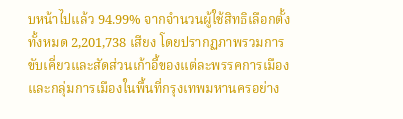บหน้าไปแล้ว 94.99% จากจำนวนผู้ใช้สิทธิเลือกตั้งทั้งหมด 2,201,738 เสียง โดยปรากฏภาพรวมการขับเคี่ยวและสัดส่วนเก้าอี้ของแต่ละพรรคการเมืองและกลุ่มการเมืองในพื้นที่กรุงเทพมหานครอย่าง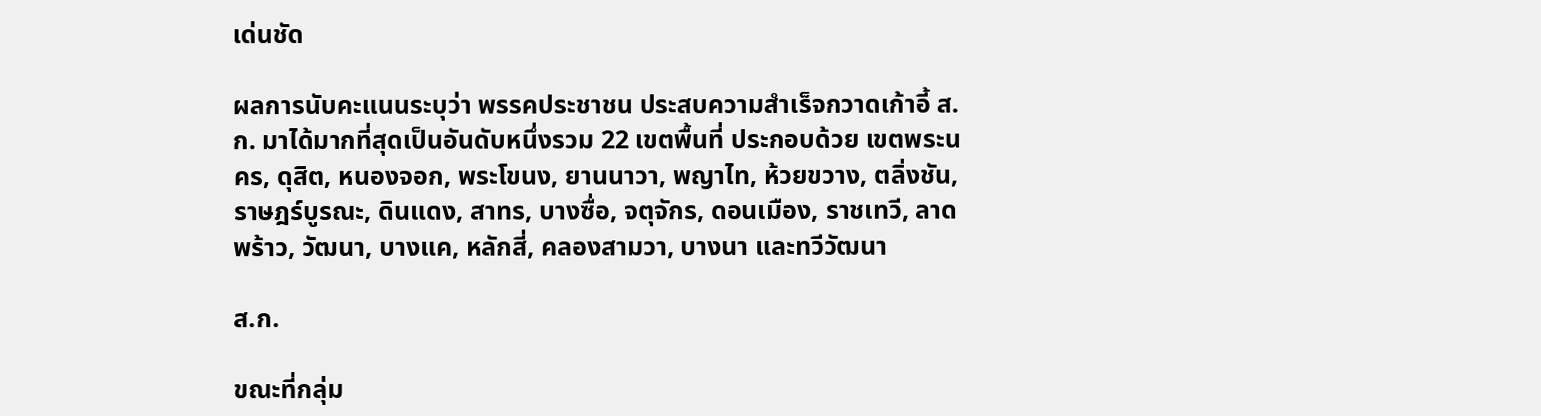เด่นชัด

ผลการนับคะแนนระบุว่า พรรคประชาชน ประสบความสำเร็จกวาดเก้าอี้ ส.ก. มาได้มากที่สุดเป็นอันดับหนึ่งรวม 22 เขตพื้นที่ ประกอบด้วย เขตพระนคร, ดุสิต, หนองจอก, พระโขนง, ยานนาวา, พญาไท, ห้วยขวาง, ตลิ่งชัน, ราษฎร์บูรณะ, ดินแดง, สาทร, บางซื่อ, จตุจักร, ดอนเมือง, ราชเทวี, ลาดพร้าว, วัฒนา, บางแค, หลักสี่, คลองสามวา, บางนา และทวีวัฒนา

ส.ก.

ขณะที่กลุ่ม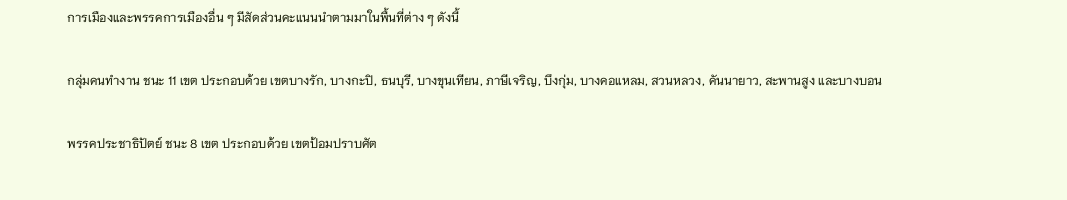การเมืองและพรรคการเมืองอื่น ๆ มีสัดส่วนคะแนนนำตามมาในพื้นที่ต่าง ๆ ดังนี้

กลุ่มคนทำงาน ชนะ 11 เขต ประกอบด้วย เขตบางรัก, บางกะปิ, ธนบุรี, บางขุนเทียน, ภาษีเจริญ, บึงกุ่ม, บางคอแหลม, สวนหลวง, คันนายาว, สะพานสูง และบางบอน

พรรคประชาธิปัตย์ ชนะ 8 เขต ประกอบด้วย เขตป้อมปราบศัต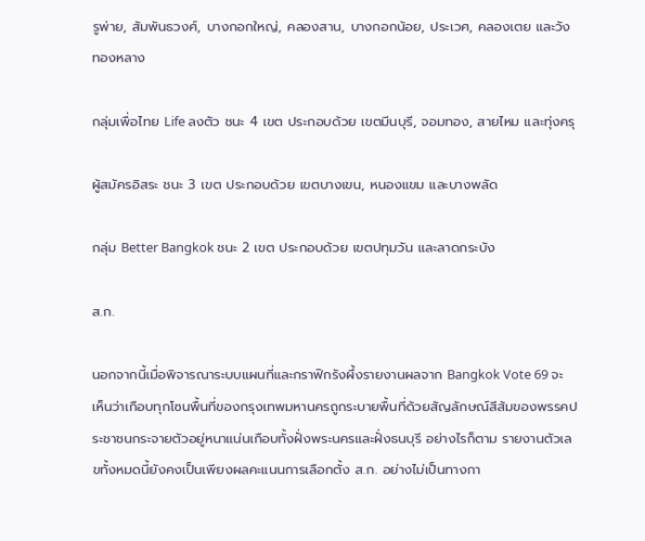รูพ่าย, สัมพันธวงศ์, บางกอกใหญ่, คลองสาน, บางกอกน้อย, ประเวศ, คลองเตย และวังทองหลาง

กลุ่มเพื่อไทย Life ลงตัว ชนะ 4 เขต ประกอบด้วย เขตมีนบุรี, จอมทอง, สายไหม และทุ่งครุ

ผู้สมัครอิสระ ชนะ 3 เขต ประกอบด้วย เขตบางเขน, หนองแขม และบางพลัด

กลุ่ม Better Bangkok ชนะ 2 เขต ประกอบด้วย เขตปทุมวัน และลาดกระบัง

ส.ก.

นอกจากนี้เมื่อพิจารณาระบบแผนที่และกราฟิกรังผึ้งรายงานผลจาก Bangkok Vote 69 จะเห็นว่าเกือบทุกโซนพื้นที่ของกรุงเทพมหานครถูกระบายพื้นที่ด้วยสัญลักษณ์สีส้มของพรรคประชาชนกระจายตัวอยู่หนาแน่นเกือบทั้งฝั่งพระนครและฝั่งธนบุรี อย่างไรก็ตาม รายงานตัวเลขทั้งหมดนี้ยังคงเป็นเพียงผลคะแนนการเลือกตั้ง ส.ก. อย่างไม่เป็นทางกา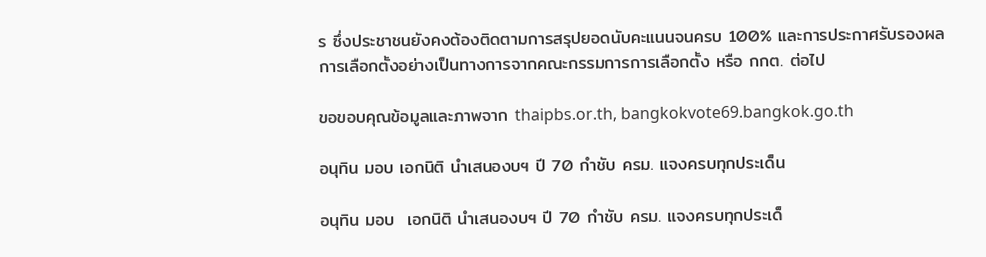ร ซึ่งประชาชนยังคงต้องติดตามการสรุปยอดนับคะแนนจนครบ 100% และการประกาศรับรองผลการเลือกตั้งอย่างเป็นทางการจากคณะกรรมการการเลือกตั้ง หรือ กกต. ต่อไป

ขอขอบคุณข้อมูลและภาพจาก thaipbs.or.th, bangkokvote69.bangkok.go.th

อนุทิน มอบ เอกนิติ นำเสนองบฯ ปี 70 กำชับ ครม. แจงครบทุกประเด็น

อนุทิน มอบ  เอกนิติ นำเสนองบฯ ปี 70 กำชับ ครม. แจงครบทุกประเด็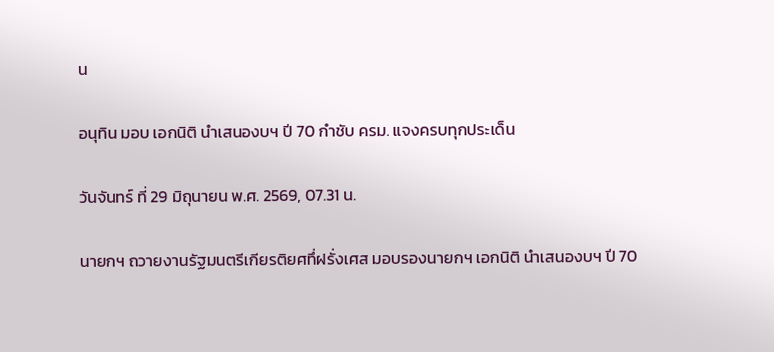น

อนุทิน มอบ เอกนิติ นำเสนองบฯ ปี 70 กำชับ ครม. แจงครบทุกประเด็น

วันจันทร์ ที่ 29 มิถุนายน พ.ศ. 2569, 07.31 น.

นายกฯ ถวายงานรัฐมนตรีเกียรติยศทึ่ฝรั่งเศส มอบรองนายกฯ เอกนิติ นำเสนองบฯ ปี 70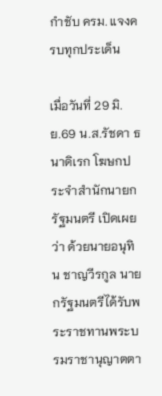กำชับ ครม. แจงครบทุกประเด็น

เมื่อวันที่ 29 มิ.ย.69 น.ส.รัชดา ธนาดิเรก โฆษกประจำสำนักนายกรัฐมนตรี เปิดเผยว่า ด้วยนายอนุทิน ชาญวีรกูล นายกรัฐมนตรีได้รับพระราชทานพระบรมราชานุญาตตา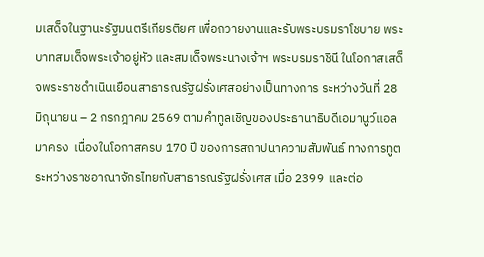มเสด็จในฐานะรัฐมนตรีเกียรติยศ เพื่อถวายงานและรับพระบรมราโชบาย พระบาทสมเด็จพระเจ้าอยู่หัว และสมเด็จพระนางเจ้าฯ พระบรมราชินี ในโอกาสเสด็จพระราชดำเนินเยือนสาธารณรัฐฝรั่งเศสอย่างเป็นทางการ ระหว่างวันที่ 28 มิถุนายน – 2 กรกฎาคม 2569 ตามคำทูลเชิญของประธานาธิบดีเอมานูว์แอล มาครง  เนื่องในโอกาสครบ 170 ปี ของการสถาปนาความสัมพันธ์ ทางการทูตระหว่างราชอาณาจักรไทยกับสาธารณรัฐฝรั่งเศส เมื่อ 2399  และต่อ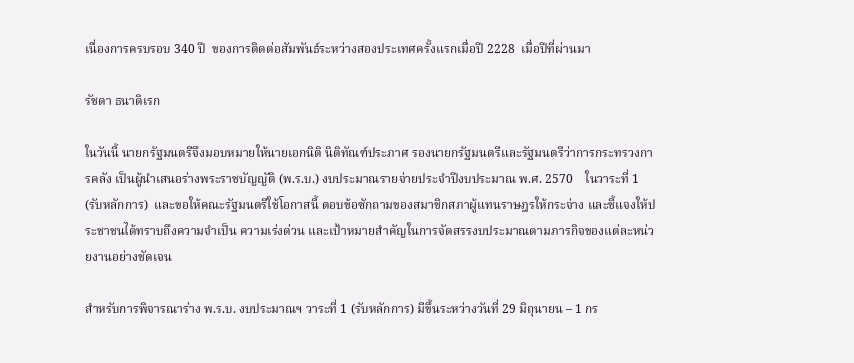เนื่องการครบรอบ 340 ปี  ของการติดต่อสัมพันธ์ระหว่างสองประเทศครั้งแรกเมื่อปี 2228  เมื่อปีที่ผ่านมา

รัชดา ธนาดิเรก

ในวันนี้ นายกรัฐมนตรีจึงมอบหมายให้นายเอกนิติ นิติทัณฑ์ประภาศ รองนายกรัฐมนตรีและรัฐมนตรีว่าการกระทรวงการคลัง เป็นผู้นำเสนอร่างพระราชบัญญัติ (พ.ร.บ.) งบประมาณรายจ่ายประจำปีงบประมาณ พ.ศ. 2570    ในวาระที่ 1 (รับหลักการ)  และขอให้คณะรัฐมนตรีใช้โอกาสนี้ ตอบข้อซักถามของสมาชิกสภาผู้แทนราษฎรให้กระจ่าง และชี้แจงให้ประชาชนได้ทราบถึงความจำเป็น ความเร่งด่วน และเป้าหมายสำคัญในการจัดสรรงบประมาณตามภารกิจของแต่ละหน่วยงานอย่างชัดเจน

สำหรับการพิจารณาร่าง พ.ร.บ. งบประมาณฯ วาระที่ 1 (รับหลักการ) มีขึ้นระหว่างวันที่ 29 มิถุนายน – 1 กร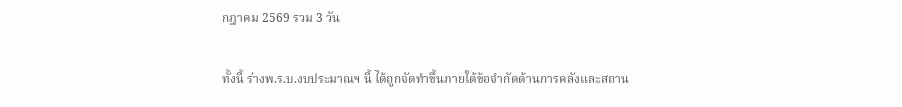กฎาคม 2569 รวม 3 วัน

ทั้งนี้ ร่างพ.ร.บ.งบประมาณฯ นี้ ได้ถูกจัดทำขึ้นภายใต้ข้อจำกัดด้านการคลังและสถาน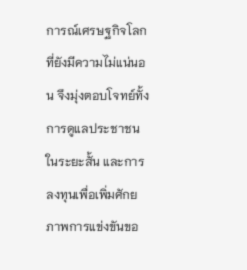การณ์เศรษฐกิจโลกที่ยังมีความไม่แน่นอน จึงมุ่งตอบโจทย์ทั้งการดูแลประชาชนในระยะสั้น และการลงทุนเพื่อเพิ่มศักยภาพการแข่งขันขอ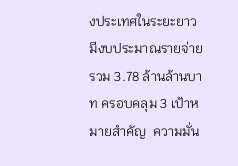งประเทศในระยะยาว มีงบประมาณรายจ่ายรวม 3.78 ล้านล้านบาท ครอบคลุม 3 เป้าหมายสำคัญ  ความมั่น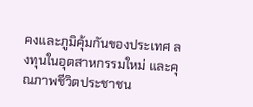คงและภูมิคุ้มกันของประเทศ ลงทุนในอุตสาหกรรมใหม่ และคุณภาพชีวิตประชาชน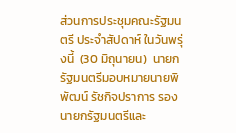ส่วนการประชุมคณะรัฐมนตรี ประจำสัปดาห์ ในวันพรุ่งนี้  (30 มิถุนายน)  นายกรัฐมนตรีมอบหมายนายพิพัฒน์ รัชกิจปราการ รองนายกรัฐมนตรีและ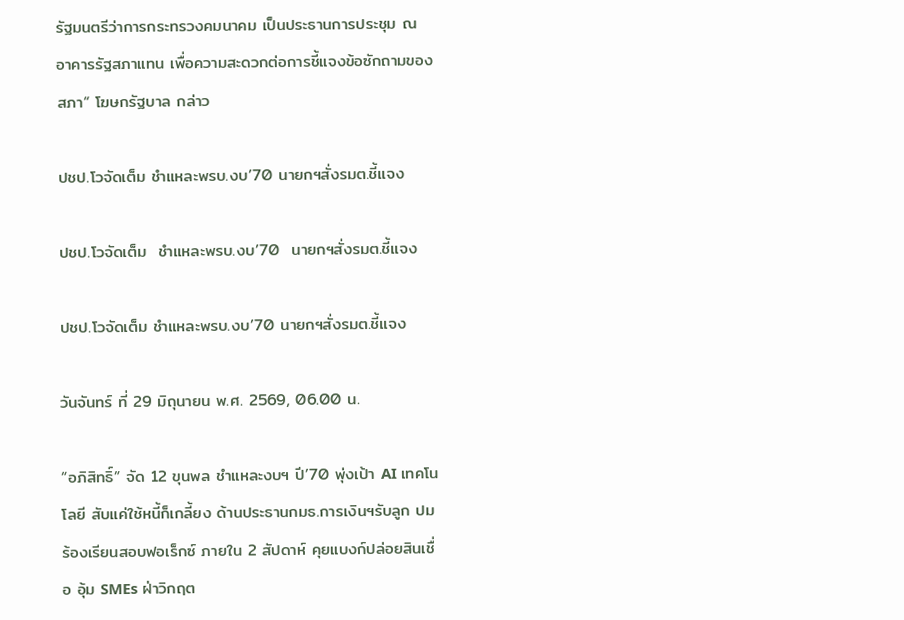รัฐมนตรีว่าการกระทรวงคมนาคม เป็นประธานการประชุม ณ อาคารรัฐสภาแทน เพื่อความสะดวกต่อการชี้แจงข้อซักถามของสภา“ โฆษกรัฐบาล กล่าว

ปชป.โวจัดเต็ม ชำแหละพรบ.งบ’70 นายกฯสั่งรมต.ชี้แจง

ปชป.โวจัดเต็ม  ชำแหละพรบ.งบ’70  นายกฯสั่งรมต.ชี้แจง

ปชป.โวจัดเต็ม ชำแหละพรบ.งบ’70 นายกฯสั่งรมต.ชี้แจง

วันจันทร์ ที่ 29 มิถุนายน พ.ศ. 2569, 06.00 น.

“อภิสิทธิ์” จัด 12 ขุนพล ชำแหละงบฯ ปี’70 พุ่งเป้า AI เทคโนโลยี สับแค่ใช้หนี้ก็เกลี้ยง ด้านประธานกมธ.การเงินฯรับลูก ปมร้องเรียนสอบฟอเร็กซ์ ภายใน 2 สัปดาห์ คุยแบงก์ปล่อยสินเชื่อ อุ้ม SMEs ฝ่าวิกฤต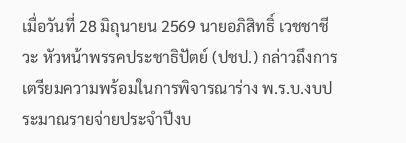เมื่อวันที่ 28 มิถุนายน 2569 นายอภิสิทธิ์ เวชชาชีวะ หัวหน้าพรรคประชาธิปัตย์ (ปชป.) กล่าวถึงการเตรียมความพร้อมในการพิจารณาร่าง พ.ร.บ.งบประมาณรายจ่ายประจำปีงบ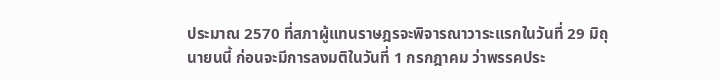ประมาณ 2570 ที่สภาผู้แทนราษฎรจะพิจารณาวาระแรกในวันที่ 29 มิถุนายนนี้ ก่อนจะมีการลงมติในวันที่ 1 กรกฎาคม ว่าพรรคประ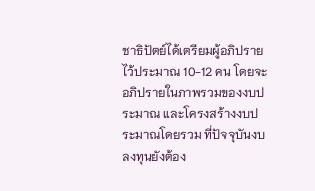ชาธิปัตย์ได้เตรียมผู้อภิปรายไว้ประมาณ 10-12 คน โดยจะอภิปรายในภาพรวมของงบประมาณ และโครงสร้างงบประมาณโดยรวม ที่ปัจจุบันงบลงทุนยังต้อง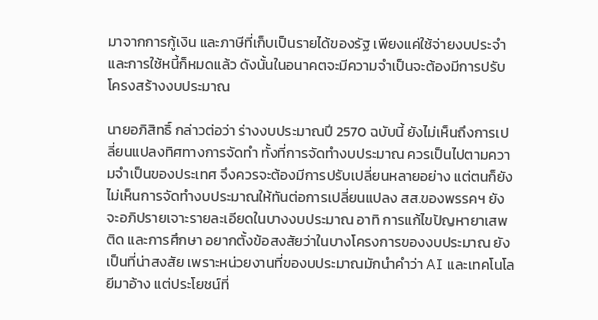มาจากการกู้เงิน และภาษีที่เก็บเป็นรายได้ของรัฐ เพียงแค่ใช้จ่ายงบประจำและการใช้หนี้ก็หมดแล้ว ดังนั้นในอนาคตจะมีความจำเป็นจะต้องมีการปรับโครงสร้างงบประมาณ

นายอภิสิทธิ์ กล่าวต่อว่า ร่างงบประมาณปี 2570 ฉบับนี้ ยังไม่เห็นถึงการเปลี่ยนแปลงทิศทางการจัดทำ ทั้งที่การจัดทำงบประมาณ ควรเป็นไปตามความจำเป็นของประเทศ จึงควรจะต้องมีการปรับเปลี่ยนหลายอย่าง แต่ตนก็ยังไม่เห็นการจัดทำงบประมาณให้ทันต่อการเปลี่ยนแปลง สส.ของพรรคฯ ยังจะอภิปรายเจาะรายละเอียดในบางงบประมาณ อาทิ การแก้ไขปัญหายาเสพติด และการศึกษา อยากตั้งข้อสงสัยว่าในบางโครงการของงบประมาณ ยังเป็นที่น่าสงสัย เพราะหน่วยงานที่ของบประมาณมักนำคำว่า AI และเทคโนโลยีมาอ้าง แต่ประโยชน์ที่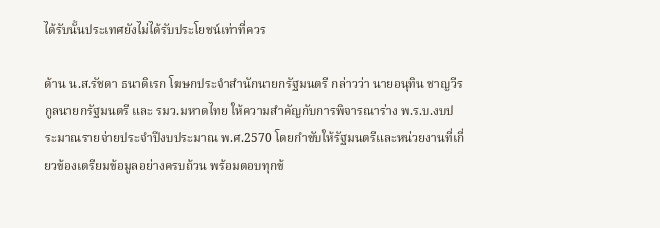ได้รับนั้นประเทศยังไม่ได้รับประโยชน์เท่าที่ควร

ด้าน น.ส.รัชดา ธนาดิเรก โฆษกประจำสำนักนายกรัฐมนตรี กล่าวว่า นายอนุทิน ชาญวีรกูลนายกรัฐมนตรี และ รมว.มหาดไทย ให้ความสำคัญกับการพิจารณาร่าง พ.ร.บ.งบประมาณรายจ่ายประจำปีงบประมาณ พ.ศ.2570 โดยกำชับให้รัฐมนตรีและหน่วยงานที่เกี่ยวข้องเตรียมข้อมูลอย่างครบถ้วน พร้อมตอบทุกข้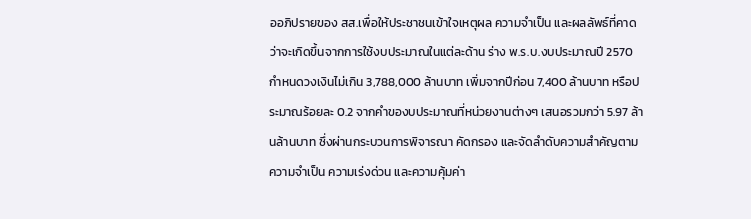ออภิปรายของ สส.เพื่อให้ประชาชนเข้าใจเหตุผล ความจำเป็น และผลลัพธ์ที่คาดว่าจะเกิดขึ้นจากการใช้งบประมาณในแต่ละด้าน ร่าง พ.ร.บ.งบประมาณปี 2570 กำหนดวงเงินไม่เกิน 3,788,000 ล้านบาท เพิ่มจากปีก่อน 7,400 ล้านบาท หรือประมาณร้อยละ 0.2 จากคำของบประมาณที่หน่วยงานต่างๆ เสนอรวมกว่า 5.97 ล้านล้านบาท ซึ่งผ่านกระบวนการพิจารณา คัดกรอง และจัดลำดับความสำคัญตามความจำเป็น ความเร่งด่วน และความคุ้มค่า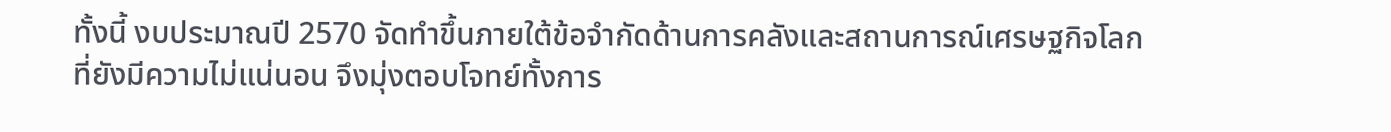ทั้งนี้ งบประมาณปี 2570 จัดทำขึ้นภายใต้ข้อจำกัดด้านการคลังและสถานการณ์เศรษฐกิจโลกที่ยังมีความไม่แน่นอน จึงมุ่งตอบโจทย์ทั้งการ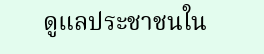ดูแลประชาชนใน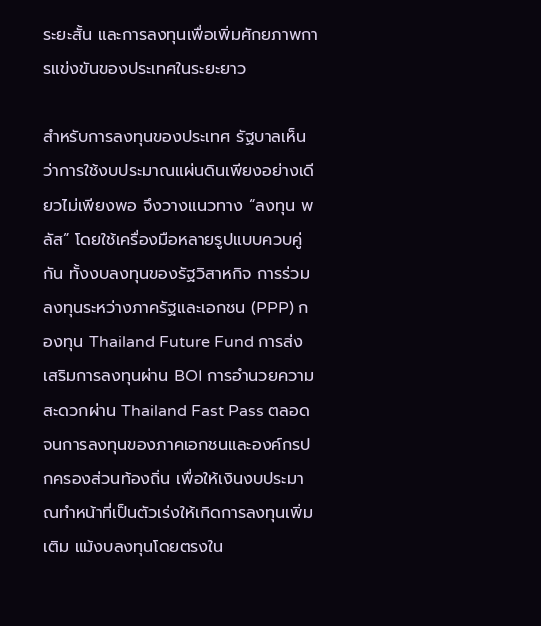ระยะสั้น และการลงทุนเพื่อเพิ่มศักยภาพการแข่งขันของประเทศในระยะยาว

สำหรับการลงทุนของประเทศ รัฐบาลเห็นว่าการใช้งบประมาณแผ่นดินเพียงอย่างเดียวไม่เพียงพอ จึงวางแนวทาง “ลงทุน พลัส” โดยใช้เครื่องมือหลายรูปแบบควบคู่กัน ทั้งงบลงทุนของรัฐวิสาหกิจ การร่วมลงทุนระหว่างภาครัฐและเอกชน (PPP) กองทุน Thailand Future Fund การส่งเสริมการลงทุนผ่าน BOI การอำนวยความสะดวกผ่าน Thailand Fast Pass ตลอดจนการลงทุนของภาคเอกชนและองค์กรปกครองส่วนท้องถิ่น เพื่อให้เงินงบประมาณทำหน้าที่เป็นตัวเร่งให้เกิดการลงทุนเพิ่มเติม แม้งบลงทุนโดยตรงใน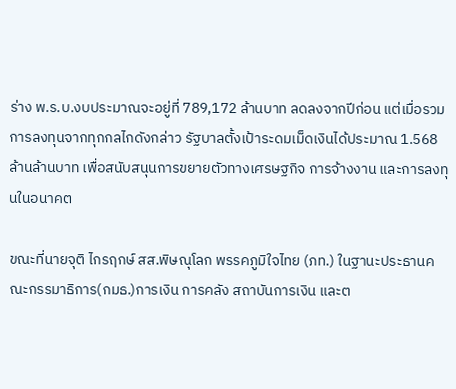ร่าง พ.ร.บ.งบประมาณจะอยู่ที่ 789,172 ล้านบาท ลดลงจากปีก่อน แต่เมื่อรวมการลงทุนจากทุกกลไกดังกล่าว รัฐบาลตั้งเป้าระดมเม็ดเงินได้ประมาณ 1.568 ล้านล้านบาท เพื่อสนับสนุนการขยายตัวทางเศรษฐกิจ การจ้างงาน และการลงทุนในอนาคต

ขณะที่นายจุติ ไกรฤกษ์ สส.พิษณุโลก พรรคภูมิใจไทย (ภท.) ในฐานะประธานคณะกรรมาธิการ(กมธ.)การเงิน การคลัง สถาบันการเงิน และต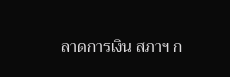ลาดการเงิน สภาฯ ก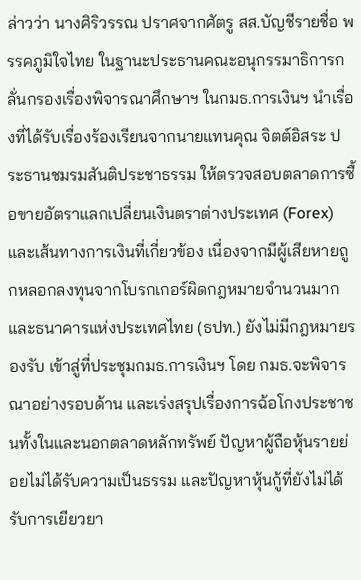ล่าวว่า นางศิริวรรณ ปราศจากศัตรู สส.บัญชีรายชื่อ พรรคภูมิใจไทย ในฐานะประธานคณะอนุกรรมาธิการกลั่นกรองเรื่องพิจารณาศึกษาฯ ในกมธ.การเงินฯ นำเรื่องที่ได้รับเรื่องร้องเรียนจากนายแทนคุณ จิตต์อิสระ ประธานชมรมสันติประชาธรรม ให้ตรวจสอบตลาดการซื้อขายอัตราแลกเปลี่ยนเงินตราต่างประเทศ (Forex) และเส้นทางการเงินที่เกี่ยวข้อง เนื่องจากมีผู้เสียหายถูกหลอกลงทุนจากโบรกเกอร์ผิดกฎหมายจำนวนมาก และธนาคารแห่งประเทศไทย (ธปท.) ยังไม่มีกฎหมายรองรับ เข้าสู่ที่ประชุมกมธ.การเงินฯ โดย กมธ.จะพิจารณาอย่างรอบด้าน และเร่งสรุปเรื่องการฉ้อโกงประชาชนทั้งในและนอกตลาดหลักทรัพย์ ปัญหาผู้ถือหุ้นรายย่อยไม่ได้รับความเป็นธรรม และปัญหาหุ้นกู้ที่ยังไม่ได้รับการเยียวยา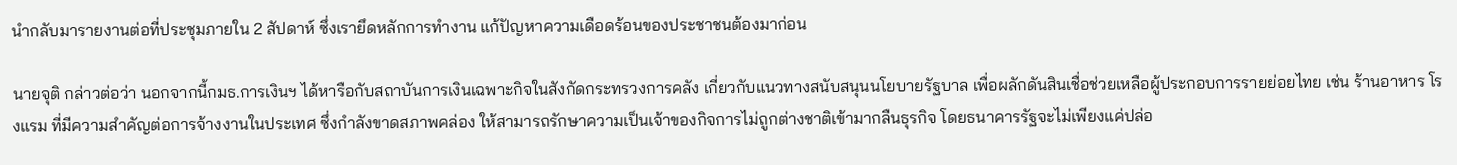นำกลับมารายงานต่อที่ประชุมภายใน 2 สัปดาห์ ซึ่งเรายึดหลักการทำงาน แก้ปัญหาความเดือดร้อนของประชาชนต้องมาก่อน

นายจุติ กล่าวต่อว่า นอกจากนี้กมธ.การเงินฯ ได้หารือกับสถาบันการเงินเฉพาะกิจในสังกัดกระทรวงการคลัง เกี่ยวกับแนวทางสนับสนุนนโยบายรัฐบาล เพื่อผลักดันสินเชื่อช่วยเหลือผู้ประกอบการรายย่อยไทย เช่น ร้านอาหาร โรงแรม ที่มีความสำคัญต่อการจ้างงานในประเทศ ซึ่งกำลังขาดสภาพคล่อง ให้สามารถรักษาความเป็นเจ้าของกิจการไม่ถูกต่างชาติเข้ามากลืนธุรกิจ โดยธนาคารรัฐจะไม่เพียงแค่ปล่อ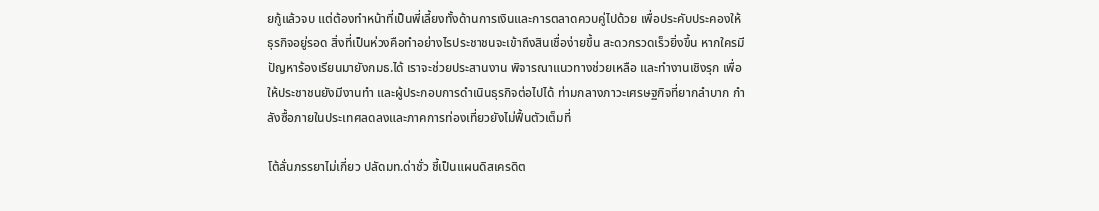ยกู้แล้วจบ แต่ต้องทำหน้าที่เป็นพี่เลี้ยงทั้งด้านการเงินและการตลาดควบคู่ไปด้วย เพื่อประคับประคองให้ธุรกิจอยู่รอด สิ่งที่เป็นห่วงคือทำอย่างไรประชาชนจะเข้าถึงสินเชื่อง่ายขึ้น สะดวกรวดเร็วยิ่งขึ้น หากใครมีปัญหาร้องเรียนมายังกมธ.ได้ เราจะช่วยประสานงาน พิจารณาแนวทางช่วยเหลือ และทำงานเชิงรุก เพื่อให้ประชาชนยังมีงานทำ และผู้ประกอบการดำเนินธุรกิจต่อไปได้ ท่ามกลางภาวะเศรษฐกิจที่ยากลำบาก กำลังซื้อภายในประเทศลดลงและภาคการท่องเที่ยวยังไม่ฟื้นตัวเต็มที่

โต้ลั่นภรรยาไม่เกี่ยว ปลัดมท.ด่าชั่ว ชี้เป็นแผนดิสเครดิต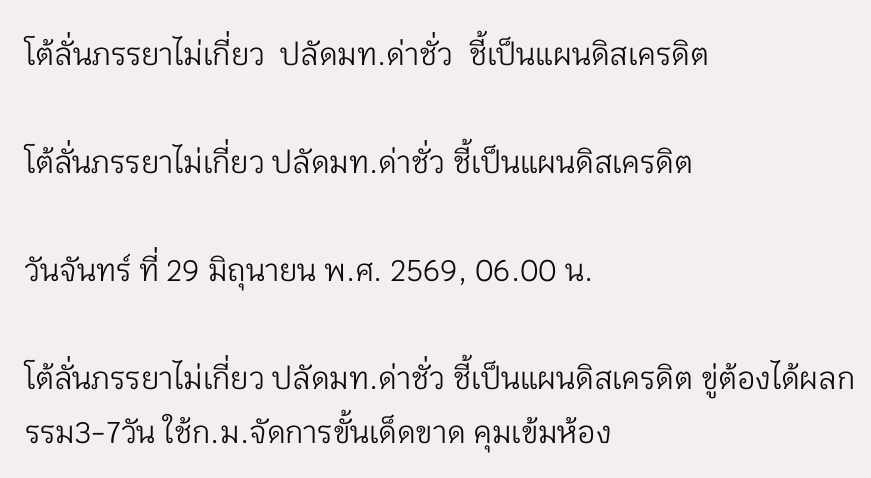โต้ลั่นภรรยาไม่เกี่ยว  ปลัดมท.ด่าชั่ว  ชี้เป็นแผนดิสเครดิต

โต้ลั่นภรรยาไม่เกี่ยว ปลัดมท.ด่าชั่ว ชี้เป็นแผนดิสเครดิต

วันจันทร์ ที่ 29 มิถุนายน พ.ศ. 2569, 06.00 น.

โต้ลั่นภรรยาไม่เกี่ยว ปลัดมท.ด่าชั่ว ชี้เป็นแผนดิสเครดิต ขู่ต้องได้ผลกรรม3-7วัน ใช้ก.ม.จัดการขั้นเด็ดขาด คุมเข้มห้อง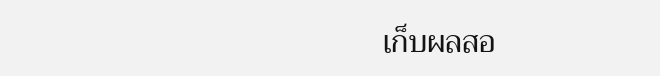เก็บผลสอ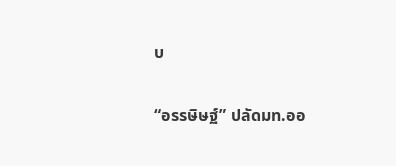บ

“อรรษิษฐ์” ปลัดมท.ออ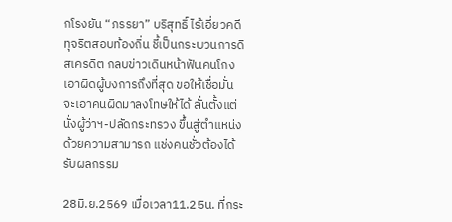กโรงยัน “ภรรยา” บริสุทธิ์ ไร้เอี่ยวคดีทุจริตสอบท้องถิ่น ชี้เป็นกระบวนการดิสเครดิต กลบข่าวเดินหน้าฟันคนโกง เอาผิดผู้บงการถึงที่สุด ขอให้เชื่อมั่นจะเอาคนผิดมาลงโทษให้ได้ ลั่นตั้งแต่นั่งผู้ว่าฯ-ปลัดกระทรวง ขึ้นสู่ตำแหน่งด้วยความสามารถ แช่งคนชั่วต้องได้รับผลกรรม

28มิ.ย.2569 เมื่อเวลา11.25น. ที่กระ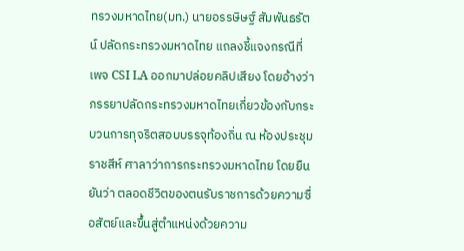ทรวงมหาดไทย(มท.) นายอรรษิษฐ์ สัมพันธรัตน์ ปลัดกระทรวงมหาดไทย แถลงชี้แจงกรณีที่เพจ CSI LA ออกมาปล่อยคลิปเสียง โดยอ้างว่าภรรยาปลัดกระทรวงมหาดไทยเกี่ยวข้องกับกระบวนการทุจริตสอบบรรจุท้องถิ่น ณ ห้องประชุมราชสีห์ ศาลาว่าการกระทรวงมหาดไทย โดยยืนยันว่า ตลอดชีวิตของตนรับราชการด้วยความซื่อสัตย์และขึ้นสู่ตำแหน่งด้วยความ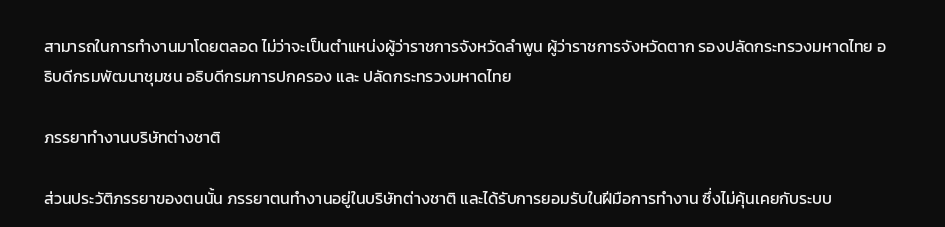สามารถในการทำงานมาโดยตลอด ไม่ว่าจะเป็นตำแหน่งผู้ว่าราชการจังหวัดลำพูน ผู้ว่าราชการจังหวัดตาก รองปลัดกระทรวงมหาดไทย อธิบดีกรมพัฒนาชุมชน อธิบดีกรมการปกครอง และ ปลัดกระทรวงมหาดไทย

ภรรยาทำงานบริษัทต่างชาติ

ส่วนประวัติภรรยาของตนนั้น ภรรยาตนทำงานอยู่ในบริษัทต่างชาติ และได้รับการยอมรับในฝีมือการทำงาน ซึ่งไม่คุ้นเคยกับระบบ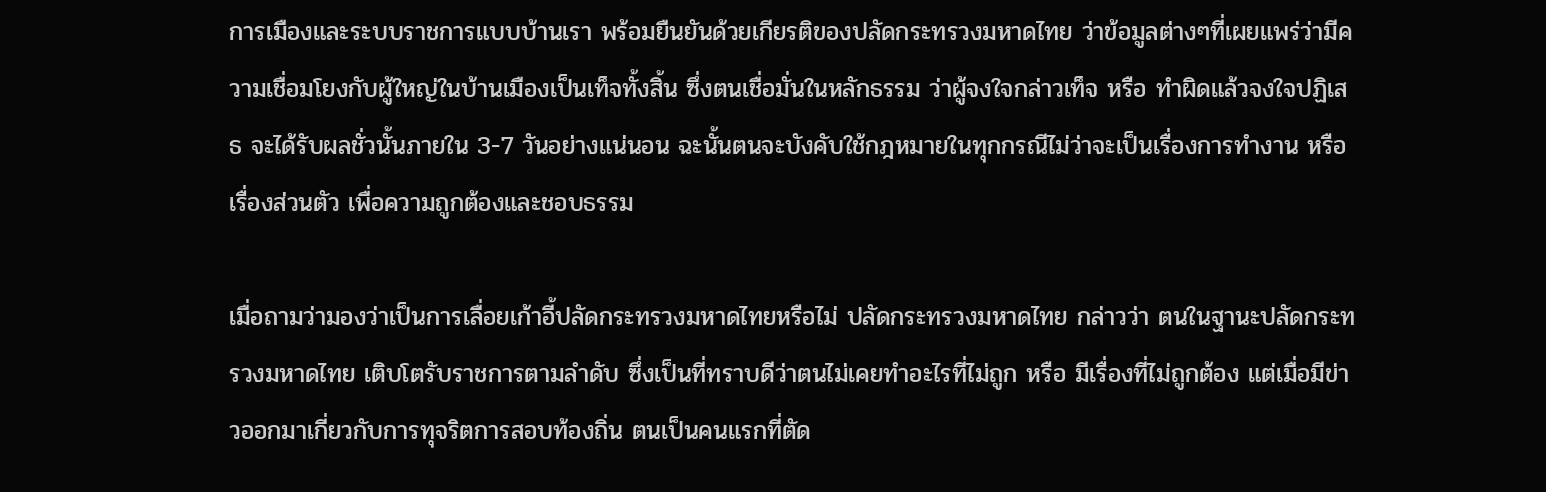การเมืองและระบบราชการแบบบ้านเรา พร้อมยืนยันด้วยเกียรติของปลัดกระทรวงมหาดไทย ว่าข้อมูลต่างๆที่เผยแพร่ว่ามีความเชื่อมโยงกับผู้ใหญ่ในบ้านเมืองเป็นเท็จทั้งสิ้น ซึ่งตนเชื่อมั่นในหลักธรรม ว่าผู้จงใจกล่าวเท็จ หรือ ทำผิดแล้วจงใจปฏิเสธ จะได้รับผลชั่วนั้นภายใน 3-7 วันอย่างแน่นอน ฉะนั้นตนจะบังคับใช้กฎหมายในทุกกรณีไม่ว่าจะเป็นเรื่องการทำงาน หรือ เรื่องส่วนตัว เพื่อความถูกต้องและชอบธรรม

เมื่อถามว่ามองว่าเป็นการเลื่อยเก้าอี้ปลัดกระทรวงมหาดไทยหรือไม่ ปลัดกระทรวงมหาดไทย กล่าวว่า ตนในฐานะปลัดกระทรวงมหาดไทย เติบโตรับราชการตามลำดับ ซึ่งเป็นที่ทราบดีว่าตนไม่เคยทำอะไรที่ไม่ถูก หรือ มีเรื่องที่ไม่ถูกต้อง แต่เมื่อมีข่าวออกมาเกี่ยวกับการทุจริตการสอบท้องถิ่น ตนเป็นคนแรกที่ตัด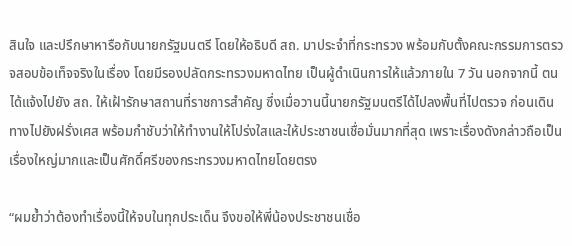สินใจ และปรึกษาหารือกับนายกรัฐมนตรี โดยให้อธิบดี สถ. มาประจำที่กระทรวง พร้อมกับตั้งคณะกรรมการตรวจสอบข้อเท็จจริงในเรื่อง โดยมีรองปลัดกระทรวงมหาดไทย เป็นผู้ดำเนินการให้แล้วภายใน 7 วัน นอกจากนี้ ตนได้แจ้งไปยัง สถ. ให้เฝ้ารักษาสถานที่ราชการสำคัญ ซึ่งเมื่อวานนี้นายกรัฐมนตรีได้ไปลงพื้นที่ไปตรวจ ก่อนเดินทางไปยังฝรั่งเศส พร้อมกำชับว่าให้ทำงานให้โปร่งใสและให้ประชาชนเชื่อมั่นมากที่สุด เพราะเรื่องดังกล่าวถือเป็นเรื่องใหญ่มากและเป็นศักดิ์ศรีของกระทรวงมหาดไทยโดยตรง

“ผมย้ำว่าต้องทำเรื่องนี้ให้จบในทุกประเด็น จึงขอให้พี่น้องประชาชนเชื่อ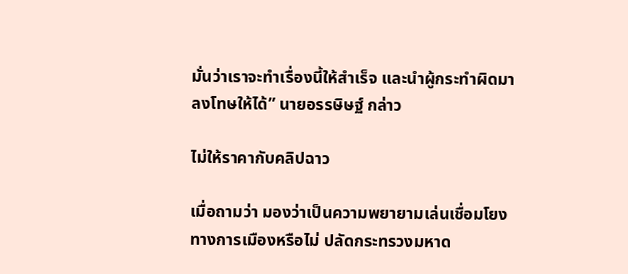มั่นว่าเราจะทำเรื่องนี้ให้สำเร็จ และนำผู้กระทำผิดมาลงโทษให้ได้” นายอรรษิษฐ์ กล่าว

ไม่ให้ราคากับคลิปฉาว

เมื่อถามว่า มองว่าเป็นความพยายามเล่นเชื่อมโยงทางการเมืองหรือไม่ ปลัดกระทรวงมหาด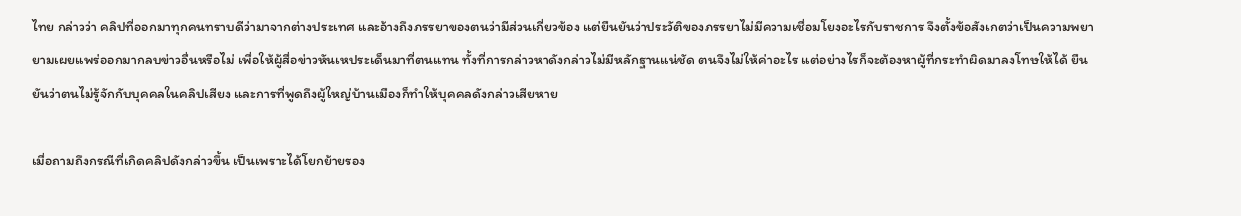ไทย กล่าวว่า คลิปที่ออกมาทุกคนทราบดีว่ามาจากต่างประเทศ และอ้างถึงภรรยาของตนว่ามีส่วนเกี่ยวข้อง แต่ยืนยันว่าประวัติของภรรยาไม่มีความเชื่อมโยงอะไรกับราชการ จึงตั้งข้อสังเกตว่าเป็นความพยายามเผยแพร่ออกมากลบข่าวอื่นหรือไม่ เพื่อให้ผู้สื่อข่าวหันเหประเด็นมาที่ตนแทน ทั้งที่การกล่าวหาดังกล่าวไม่มีหลักฐานแน่ชัด ตนจึงไม่ให้ค่าอะไร แต่อย่างไรก็จะต้องหาผู้ที่กระทำผิดมาลงโทษให้ได้ ยืนยันว่าตนไม่รู้จักกับบุคคลในคลิปเสียง และการที่พูดถึงผู้ใหญ่บ้านเมืองก็ทำให้บุคคลดังกล่าวเสียหาย

เมื่อถามถึงกรณีที่เกิดคลิปดังกล่าวขึ้น เป็นเพราะได้โยกย้ายรอง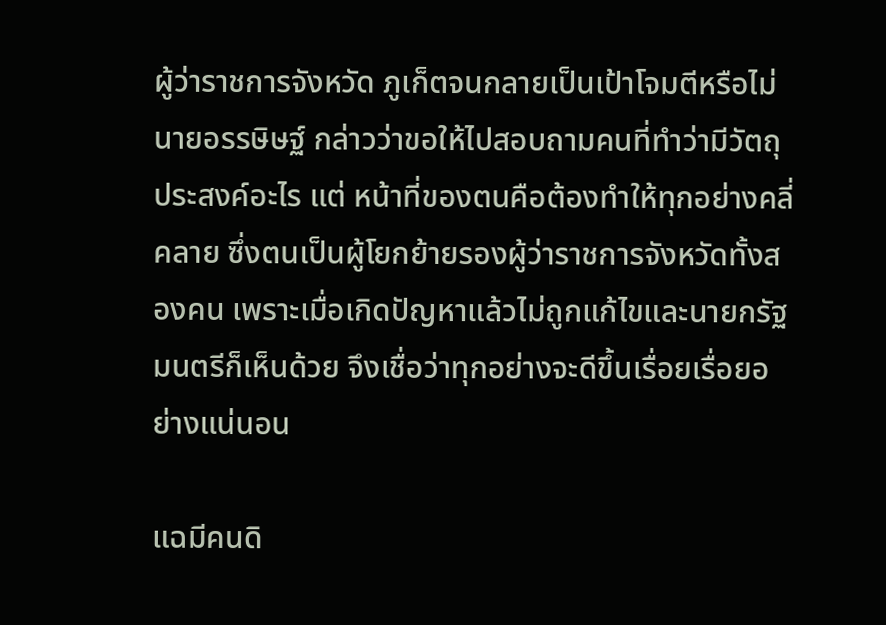ผู้ว่าราชการจังหวัด ภูเก็ตจนกลายเป็นเป้าโจมตีหรือไม่ นายอรรษิษฐ์ กล่าวว่าขอให้ไปสอบถามคนที่ทำว่ามีวัตถุประสงค์อะไร แต่ หน้าที่ของตนคือต้องทำให้ทุกอย่างคลี่คลาย ซึ่งตนเป็นผู้โยกย้ายรองผู้ว่าราชการจังหวัดทั้งสองคน เพราะเมื่อเกิดปัญหาแล้วไม่ถูกแก้ไขและนายกรัฐมนตรีก็เห็นด้วย จึงเชื่อว่าทุกอย่างจะดีขึ้นเรื่อยเรื่อยอย่างแน่นอน

แฉมีคนดิ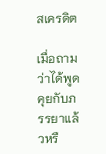สเครดิต

เมื่อถามว่าได้พูดคุยกับภรรยาแล้วหรื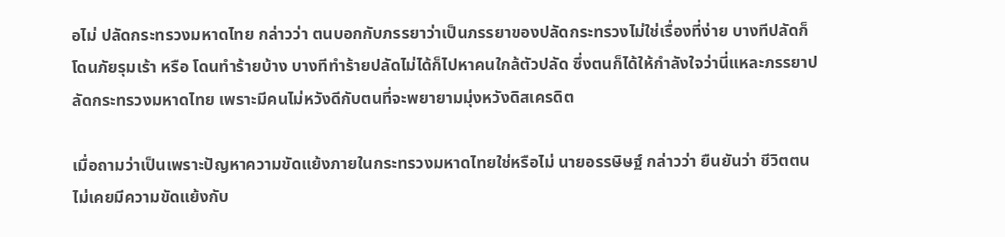อไม่ ปลัดกระทรวงมหาดไทย กล่าวว่า ตนบอกกับภรรยาว่าเป็นภรรยาของปลัดกระทรวงไม่ใช่เรื่องที่ง่าย บางทีปลัดก็โดนภัยรุมเร้า หรือ โดนทำร้ายบ้าง บางทีทำร้ายปลัดไม่ได้ก็ไปหาคนใกล้ตัวปลัด ซึ่งตนก็ได้ให้กำลังใจว่านี่แหละภรรยาปลัดกระทรวงมหาดไทย เพราะมีคนไม่หวังดีกับตนที่จะพยายามมุ่งหวังดิสเครดิต

เมื่อถามว่าเป็นเพราะปัญหาความขัดแย้งภายในกระทรวงมหาดไทยใช่หรือไม่ นายอรรษิษฐ์ กล่าวว่า ยืนยันว่า ชีวิตตนไม่เคยมีความขัดแย้งกับ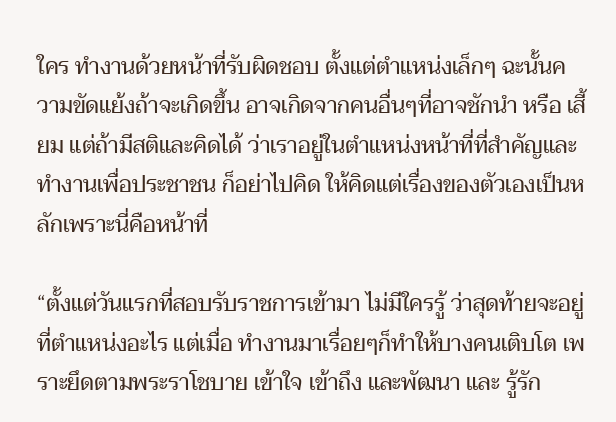ใคร ทำงานด้วยหน้าที่รับผิดชอบ ตั้งแต่ตำแหน่งเล็กๆ ฉะนั้นความขัดแย้งถ้าจะเกิดขึ้น อาจเกิดจากคนอื่นๆที่อาจชักนำ หรือ เสี้ยม แต่ถ้ามีสติและคิดได้ ว่าเราอยู่ในตำแหน่งหน้าที่ที่สำคัญและทำงานเพื่อประชาชน ก็อย่าไปคิด ให้คิดแต่เรื่องของตัวเองเป็นหลักเพราะนี่คือหน้าที่

“ตั้งแต่วันแรกที่สอบรับราชการเข้ามา ไม่มีใครรู้ ว่าสุดท้ายจะอยู่ที่ตำแหน่งอะไร แต่เมื่อ ทำงานมาเรื่อยๆก็ทำให้บางคนเติบโต เพราะยึดตามพระราโชบาย เข้าใจ เข้าถึง และพัฒนา และ รู้รัก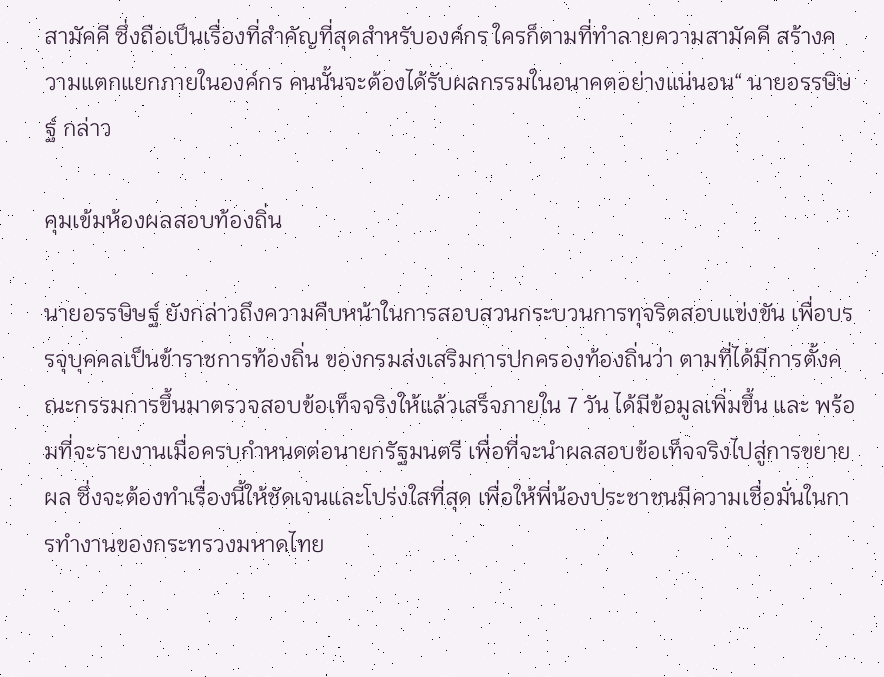สามัคคี ซึ่งถือเป็นเรื่องที่สำคัญที่สุดสำหรับองค์กร ใครก็ตามที่ทำลายความสามัคคี สร้างความแตกแยกภายในองค์กร คนนั้นจะต้องได้รับผลกรรมในอนาคตอย่างแน่นอน“ นายอรรษิษฐ์ กล่าว

คุมเข้มห้องผลสอบท้องถิ่น

นายอรรษิษฐ์ ยังกล่าวถึงความคืบหน้าในการสอบสวนกระบวนการทุจริตสอบแข่งขัน เพื่อบรรจุบุคคลเป็นข้าราชการท้องถิ่น ของกรมส่งเสริมการปกครองท้องถิ่นว่า ตามที่ได้มีการตั้งคณะกรรมการขึ้นมาตรวจสอบข้อเท็จจริงให้แล้วเสร็จภายใน 7 วัน ได้มีข้อมูลเพิ่มขึ้น และ พร้อมที่จะรายงานเมื่อครบกำหนดต่อนายกรัฐมนตรี เพื่อที่จะนำผลสอบข้อเท็จจริงไปสู่การขยายผล ซึ่งจะต้องทำเรื่องนี้ให้ชัดเจนและโปร่งใสที่สุด เพื่อให้พี่น้องประชาชนมีความเชื่อมั่นในการทำงานของกระทรวงมหาดไทย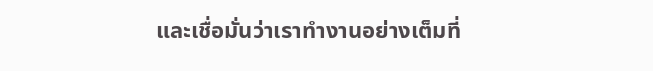และเชื่อมั่นว่าเราทำงานอย่างเต็มที่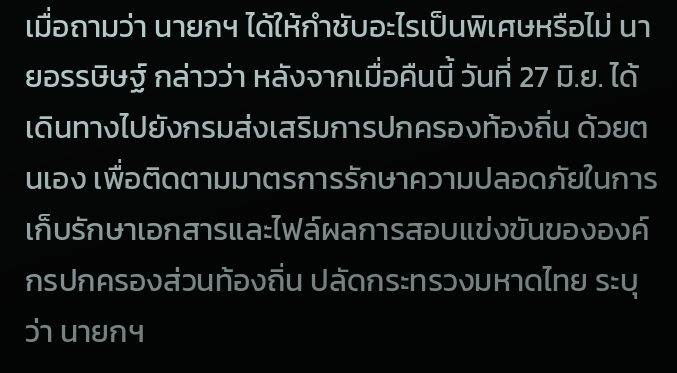เมื่อถามว่า นายกฯ ได้ให้กำชับอะไรเป็นพิเศษหรือไม่ นายอรรษิษฐ์ กล่าวว่า หลังจากเมื่อคืนนี้ วันที่ 27 มิ.ย. ได้เดินทางไปยังกรมส่งเสริมการปกครองท้องถิ่น ด้วยตนเอง เพื่อติดตามมาตรการรักษาความปลอดภัยในการเก็บรักษาเอกสารและไฟล์ผลการสอบแข่งขันขององค์กรปกครองส่วนท้องถิ่น ปลัดกระทรวงมหาดไทย ระบุว่า นายกฯ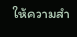ให้ความสำ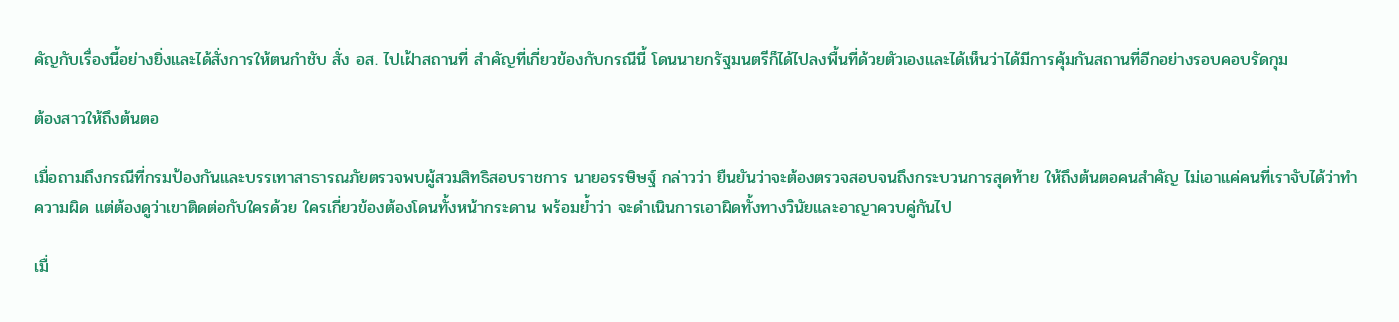คัญกับเรื่องนี้อย่างยิ่งและได้สั่งการให้ตนกำชับ สั่ง อส. ไปเฝ้าสถานที่ สำคัญที่เกี่ยวข้องกับกรณีนี้ โดนนายกรัฐมนตรีก็ได้ไปลงพื้นที่ด้วยตัวเองและได้เห็นว่าได้มีการคุ้มกันสถานที่อีกอย่างรอบคอบรัดกุม

ต้องสาวให้ถึงต้นตอ

เมื่อถามถึงกรณีที่กรมป้องกันและบรรเทาสาธารณภัยตรวจพบผู้สวมสิทธิสอบราชการ นายอรรษิษฐ์ กล่าวว่า ยืนยันว่าจะต้องตรวจสอบจนถึงกระบวนการสุดท้าย ให้ถึงต้นตอคนสำคัญ ไม่เอาแค่คนที่เราจับได้ว่าทำความผิด แต่ต้องดูว่าเขาติดต่อกับใครด้วย ใครเกี่ยวข้องต้องโดนทั้งหน้ากระดาน พร้อมย้ำว่า จะดำเนินการเอาผิดทั้งทางวินัยและอาญาควบคู่กันไป

เมื่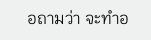อถามว่า จะทำอ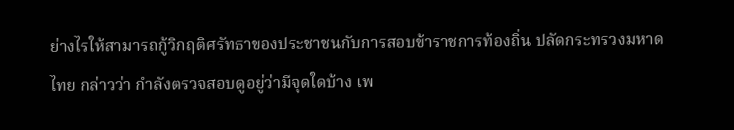ย่างไรให้สามารถกู้วิกฤติศรัทธาของประชาชนกับการสอบข้าราชการท้องถิ่น ปลัดกระทรวงมหาดไทย กล่าวว่า กำลังตรวจสอบดูอยู่ว่ามีจุดใดบ้าง เพ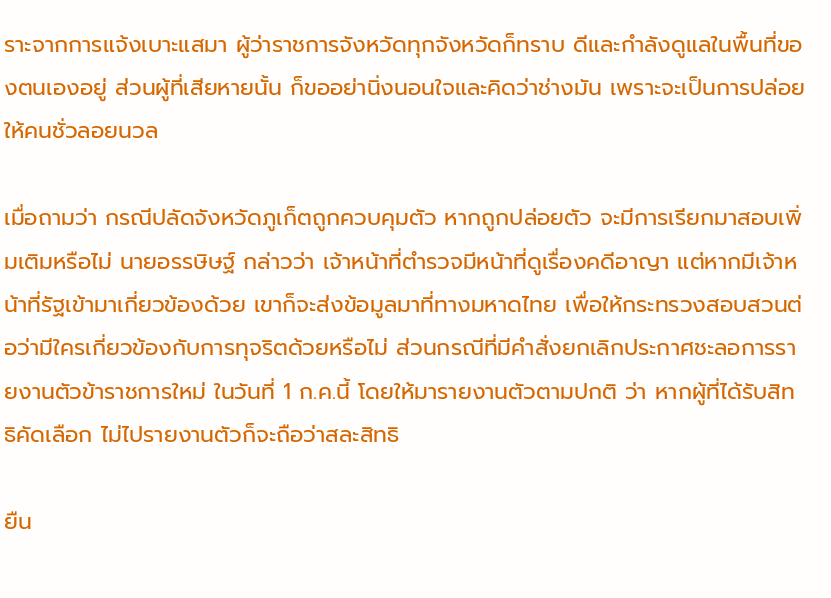ราะจากการแจ้งเบาะแสมา ผู้ว่าราชการจังหวัดทุกจังหวัดก็ทราบ ดีและกำลังดูแลในพื้นที่ของตนเองอยู่ ส่วนผู้ที่เสียหายนั้น ก็ขออย่านิ่งนอนใจและคิดว่าช่างมัน เพราะจะเป็นการปล่อยให้คนชั่วลอยนวล

เมื่อถามว่า กรณีปลัดจังหวัดภูเก็ตถูกควบคุมตัว หากถูกปล่อยตัว จะมีการเรียกมาสอบเพิ่มเติมหรือไม่ นายอรรษิษฐ์ กล่าวว่า เจ้าหน้าที่ตำรวจมีหน้าที่ดูเรื่องคดีอาญา แต่หากมีเจ้าหน้าที่รัฐเข้ามาเกี่ยวข้องด้วย เขาก็จะส่งข้อมูลมาที่ทางมหาดไทย เพื่อให้กระทรวงสอบสวนต่อว่ามีใครเกี่ยวข้องกับการทุจริตด้วยหรือไม่ ส่วนกรณีที่มีคำสั่งยกเลิกประกาศชะลอการรายงานตัวข้าราชการใหม่ ในวันที่ 1 ก.ค.นี้ โดยให้มารายงานตัวตามปกติ ว่า หากผู้ที่ได้รับสิทธิคัดเลือก ไม่ไปรายงานตัวก็จะถือว่าสละสิทธิ

ยืน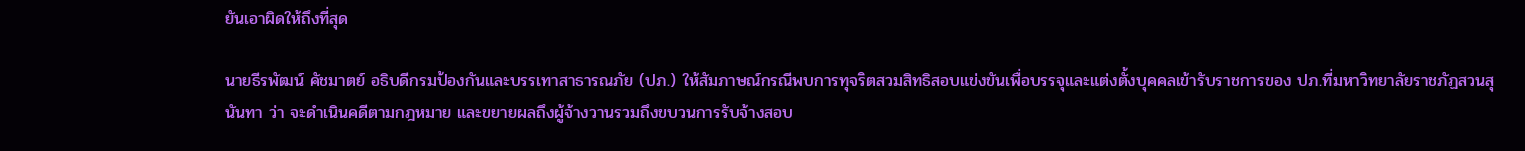ยันเอาผิดให้ถึงที่สุด

นายธีรพัฒน์ คัชมาตย์ อธิบดีกรมป้องกันและบรรเทาสาธารณภัย (ปภ.) ให้สัมภาษณ์กรณีพบการทุจริตสวมสิทธิสอบแข่งขันเพื่อบรรจุและแต่งตั้งบุคคลเข้ารับราชการของ ปภ.ที่มหาวิทยาลัยราชภัฏสวนสุนันทา ว่า จะดำเนินคดีตามกฎหมาย และขยายผลถึงผู้จ้างวานรวมถึงขบวนการรับจ้างสอบ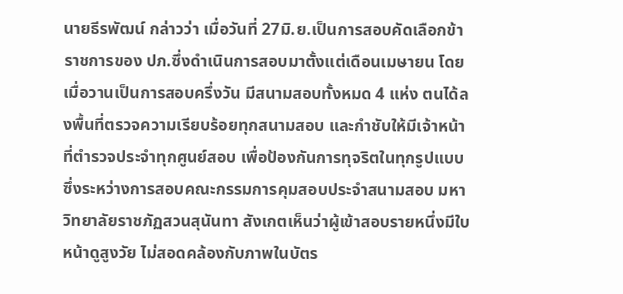นายธีรพัฒน์ กล่าวว่า เมื่อวันที่ 27มิ.ย.เป็นการสอบคัดเลือกข้าราชการของ ปภ.ซึ่งดำเนินการสอบมาตั้งแต่เดือนเมษายน โดยเมื่อวานเป็นการสอบครึ่งวัน มีสนามสอบทั้งหมด 4 แห่ง ตนได้ลงพื้นที่ตรวจความเรียบร้อยทุกสนามสอบ และกำชับให้มีเจ้าหน้าที่ตำรวจประจำทุกศูนย์สอบ เพื่อป้องกันการทุจริตในทุกรูปแบบ ซึ่งระหว่างการสอบคณะกรรมการคุมสอบประจำสนามสอบ มหาวิทยาลัยราชภัฏสวนสุนันทา สังเกตเห็นว่าผู้เข้าสอบรายหนึ่งมีใบหน้าดูสูงวัย ไม่สอดคล้องกับภาพในบัตร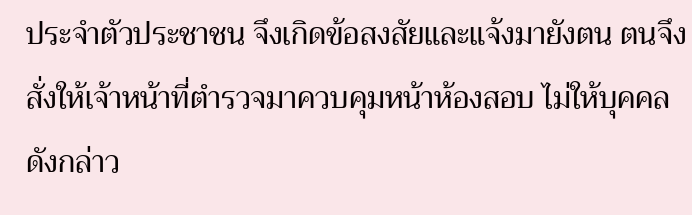ประจำตัวประชาชน จึงเกิดข้อสงสัยและแจ้งมายังตน ตนจึงสั่งให้เจ้าหน้าที่ตำรวจมาควบคุมหน้าห้องสอบ ไม่ให้บุคคลดังกล่าว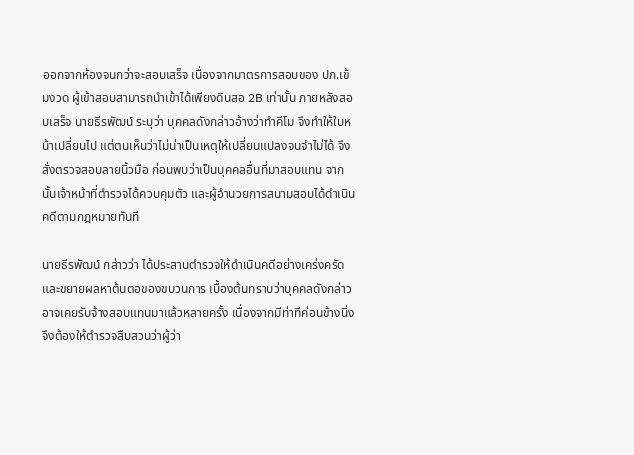ออกจากห้องจนกว่าจะสอบเสร็จ เนื่องจากมาตรการสอบของ ปภ.เข้มงวด ผู้เข้าสอบสามารถนำเข้าได้เพียงดินสอ 2B เท่านั้น ภายหลังสอบเสร็จ นายธีรพัฒน์ ระบุว่า บุคคลดังกล่าวอ้างว่าทำคีโม จึงทำให้ใบหน้าเปลี่ยนไป แต่ตนเห็นว่าไม่น่าเป็นเหตุให้เปลี่ยนแปลงจนจำไม่ได้ จึงสั่งตรวจสอบลายนิ้วมือ ก่อนพบว่าเป็นบุคคลอื่นที่มาสอบแทน จากนั้นเจ้าหน้าที่ตำรวจได้ควบคุมตัว และผู้อำนวยการสนามสอบได้ดำเนินคดีตามกฎหมายทันที

นายธีรพัฒน์ กล่าวว่า ได้ประสานตำรวจให้ดำเนินคดีอย่างเคร่งครัด และขยายผลหาต้นตอของขบวนการ เบื้องต้นทราบว่าบุคคลดังกล่าวอาจเคยรับจ้างสอบแทนมาแล้วหลายครั้ง เนื่องจากมีท่าทีค่อนข้างนิ่ง จึงต้องให้ตำรวจสืบสวนว่าผู้ว่า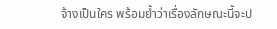จ้างเป็นใคร พร้อมย้ำว่าเรื่องลักษณะนี้จะป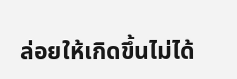ล่อยให้เกิดขึ้นไม่ได้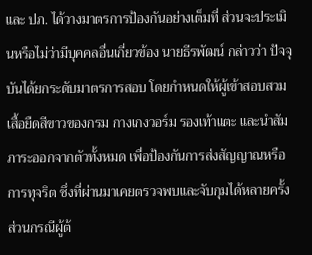และ ปภ. ได้วางมาตรการป้องกันอย่างเต็มที่ ส่วนจะประเมินหรือไม่ว่ามีบุคคลอื่นเกี่ยวข้อง นายธีรพัฒน์ กล่าวว่า ปัจจุบันได้ยกระดับมาตรการสอบ โดยกำหนดให้ผู้เข้าสอบสวมเสื้อยืดสีขาวของกรม กางเกงวอร์ม รองเท้าแตะ และนำสัมภาระออกจากตัวทั้งหมด เพื่อป้องกันการส่งสัญญาณหรือการทุจริต ซึ่งที่ผ่านมาเคยตรวจพบและจับกุมได้หลายครั้ง ส่วนกรณีผู้ต้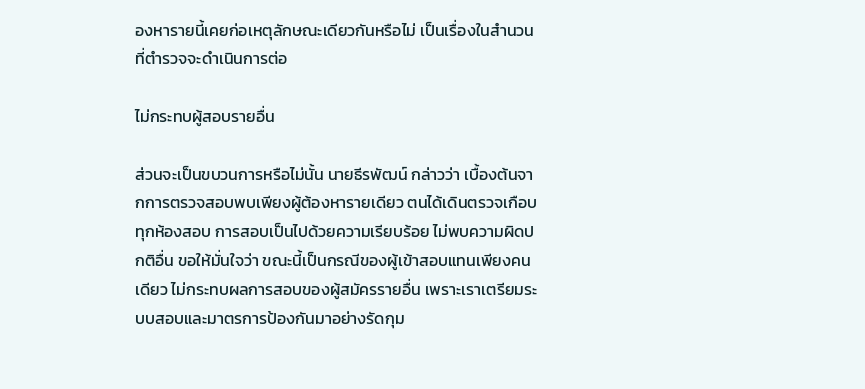องหารายนี้เคยก่อเหตุลักษณะเดียวกันหรือไม่ เป็นเรื่องในสำนวนที่ตำรวจจะดำเนินการต่อ

ไม่กระทบผู้สอบรายอื่น

ส่วนจะเป็นขบวนการหรือไม่นั้น นายธีรพัฒน์ กล่าวว่า เบื้องต้นจากการตรวจสอบพบเพียงผู้ต้องหารายเดียว ตนได้เดินตรวจเกือบทุกห้องสอบ การสอบเป็นไปด้วยความเรียบร้อย ไม่พบความผิดปกติอื่น ขอให้มั่นใจว่า ขณะนี้เป็นกรณีของผู้เข้าสอบแทนเพียงคนเดียว ไม่กระทบผลการสอบของผู้สมัครรายอื่น เพราะเราเตรียมระบบสอบและมาตรการป้องกันมาอย่างรัดกุม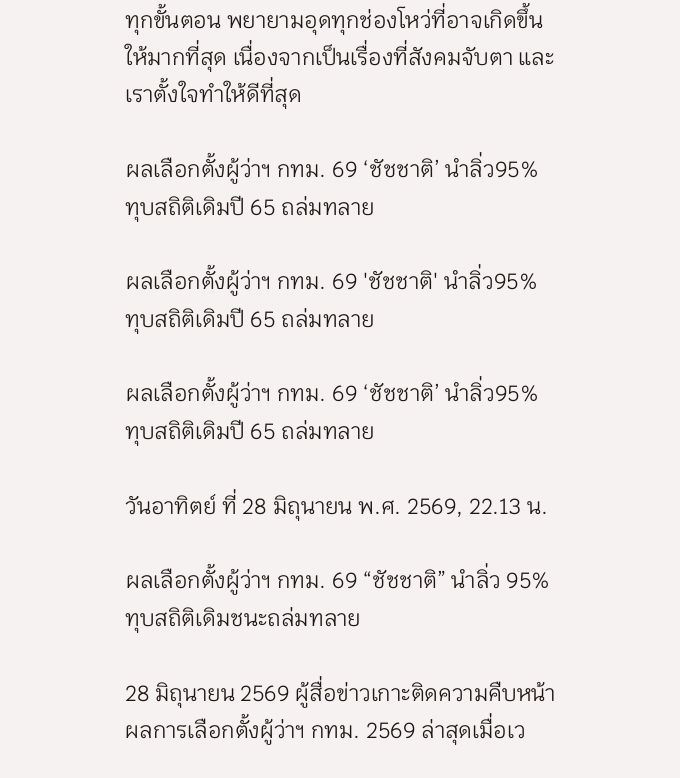ทุกขั้นตอน พยายามอุดทุกช่องโหว่ที่อาจเกิดขึ้นให้มากที่สุด เนื่องจากเป็นเรื่องที่สังคมจับตา และเราตั้งใจทำให้ดีที่สุด

ผลเลือกตั้งผู้ว่าฯ กทม. 69 ‘ชัชชาติ’ นำลิ่ว95% ทุบสถิติเดิมปี 65 ถล่มทลาย

ผลเลือกตั้งผู้ว่าฯ กทม. 69 'ชัชชาติ' นำลิ่ว95% ทุบสถิติเดิมปี 65 ถล่มทลาย

ผลเลือกตั้งผู้ว่าฯ กทม. 69 ‘ชัชชาติ’ นำลิ่ว95% ทุบสถิติเดิมปี 65 ถล่มทลาย

วันอาทิตย์ ที่ 28 มิถุนายน พ.ศ. 2569, 22.13 น.

ผลเลือกตั้งผู้ว่าฯ กทม. 69 “ชัชชาติ” นำลิ่ว 95% ทุบสถิติเดิมชนะถล่มทลาย

28 มิถุนายน 2569 ผู้สื่อข่าวเกาะติดความคืบหน้าผลการเลือกตั้งผู้ว่าฯ กทม. 2569 ล่าสุดเมื่อเว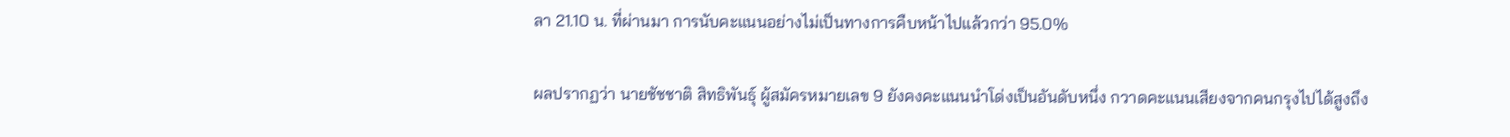ลา 21.10 น. ที่ผ่านมา การนับคะแนนอย่างไม่เป็นทางการคืบหน้าไปแล้วกว่า 95.0%

ผลปรากฏว่า นายชัชชาติ สิทธิพันธุ์ ผู้สมัครหมายเลข 9 ยังคงคะแนนนำโด่งเป็นอันดับหนึ่ง กวาดคะแนนเสียงจากคนกรุงไปได้สูงถึง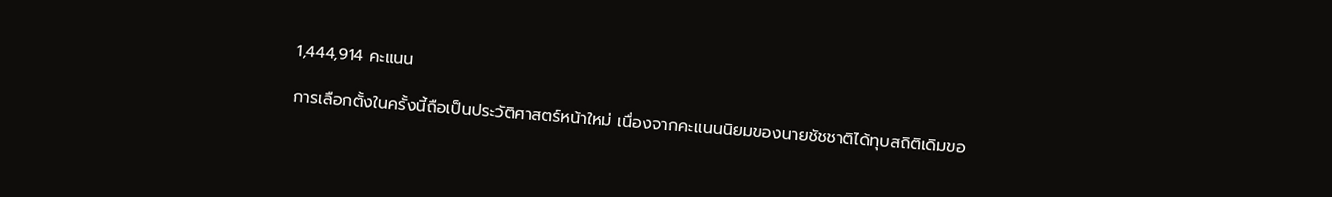1,444,914 คะแนน

การเลือกตั้งในครั้งนี้ถือเป็นประวัติศาสตร์หน้าใหม่ เนื่องจากคะแนนนิยมของนายชัชชาติได้ทุบสถิติเดิมขอ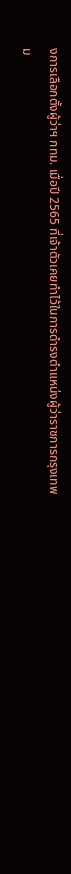งการเลือกตั้งผู้ว่าฯ กทม. เมื่อปี 2565 ที่เจ้าตัวเคยทำไว้ในการดำรงตำแหน่งผู้ว่าราชการกรุงเทพม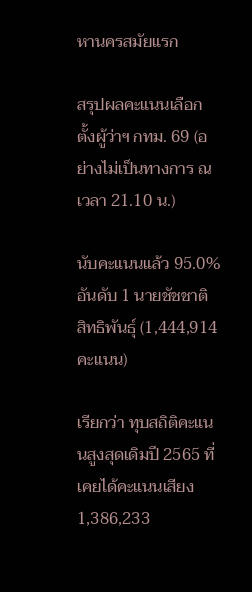หานครสมัยแรก

สรุปผลคะแนนเลือกตั้งผู้ว่าฯ กทม. 69 (อย่างไม่เป็นทางการ ณ เวลา 21.10 น.)

นับคะแนนแล้ว 95.0% อันดับ 1 นายชัชชาติ สิทธิพันธุ์ (1,444,914 คะแนน)

เรียกว่า ทุบสถิติคะแนนสูงสุดเดิมปี 2565 ที่เคยได้คะแนนเสียง 1,386,233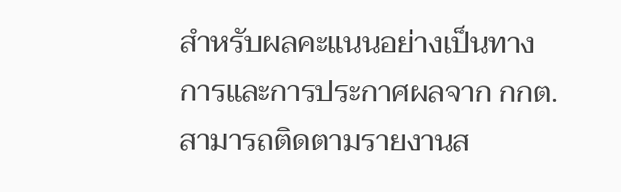สำหรับผลคะแนนอย่างเป็นทางการและการประกาศผลจาก กกต. สามารถติดตามรายงานส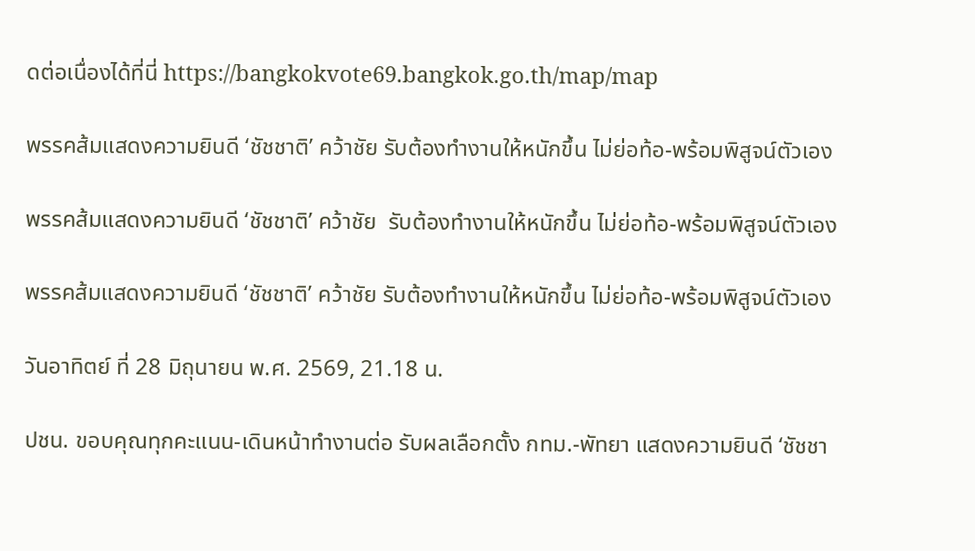ดต่อเนื่องได้ที่นี่ https://bangkokvote69.bangkok.go.th/map/map

พรรคส้มแสดงความยินดี ‘ชัชชาติ’ คว้าชัย รับต้องทำงานให้หนักขึ้น ไม่ย่อท้อ-พร้อมพิสูจน์ตัวเอง

พรรคส้มแสดงความยินดี ‘ชัชชาติ’ คว้าชัย  รับต้องทำงานให้หนักขึ้น ไม่ย่อท้อ-พร้อมพิสูจน์ตัวเอง

พรรคส้มแสดงความยินดี ‘ชัชชาติ’ คว้าชัย รับต้องทำงานให้หนักขึ้น ไม่ย่อท้อ-พร้อมพิสูจน์ตัวเอง

วันอาทิตย์ ที่ 28 มิถุนายน พ.ศ. 2569, 21.18 น.

ปชน. ขอบคุณทุกคะแนน-เดินหน้าทำงานต่อ รับผลเลือกตั้ง กทม.-พัทยา แสดงความยินดี ‘ชัชชา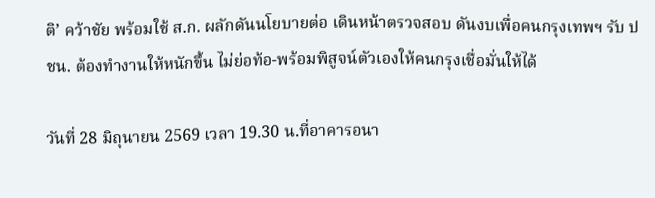ติ’ คว้าชัย พร้อมใช้ ส.ก. ผลักดันนโยบายต่อ เดินหน้าตรวจสอบ ดันงบเพื่อคนกรุงเทพฯ รับ ปชน. ต้องทำงานให้หนักขึ้น ไม่ย่อท้อ-พร้อมพิสูจน์ตัวเองให้คนกรุงเชื่อมั่นให้ได้

วันที่ 28 มิถุนายน 2569 เวลา 19.30 น.ที่อาคารอนา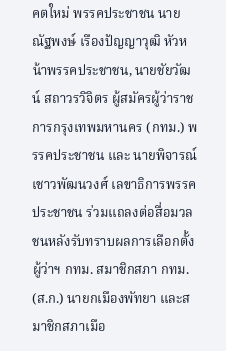คตใหม่ พรรคประชาชน นายณัฐพงษ์ เรืองปัญญาวุฒิ หัวหน้าพรรคประชาชน, นายชัยวัฒน์ สถาวรวิจิตร ผู้สมัครผู้ว่าราชการกรุงเทพมหานคร (กทม.) พรรคประชาชน และ นายพิจารณ์ เชาวพัฒนวงศ์ เลขาธิการพรรคประชาชน ร่วมแถลงต่อสื่อมวลชนหลังรับทราบผลการเลือกตั้งผู้ว่าฯ กทม. สมาชิกสภา กทม. (ส.ก.) นายกเมืองพัทยา และสมาชิกสภาเมือ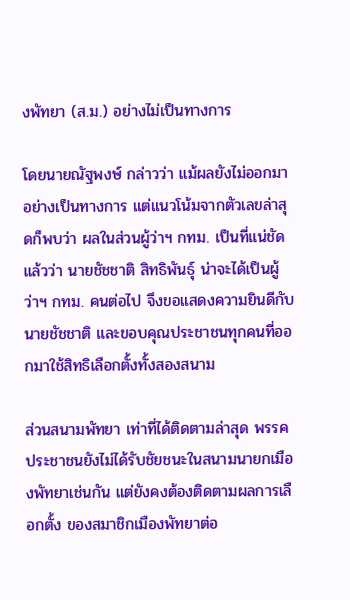งพัทยา (ส.ม.) อย่างไม่เป็นทางการ

โดยนายณัฐพงษ์ กล่าวว่า แม้ผลยังไม่ออกมาอย่างเป็นทางการ แต่แนวโน้มจากตัวเลขล่าสุดก็พบว่า ผลในส่วนผู้ว่าฯ กทม. เป็นที่แน่ชัดแล้วว่า นายชัชชาติ สิทธิพันธุ์ น่าจะได้เป็นผู้ว่าฯ กทม. คนต่อไป จึงขอแสดงความยินดีกับนายชัชชาติ และขอบคุณประชาชนทุกคนที่ออกมาใช้สิทธิเลือกตั้งทั้งสองสนาม

ส่วนสนามพัทยา เท่าที่ได้ติดตามล่าสุด พรรคประชาชนยังไม่ได้รับชัยชนะในสนามนายกเมืองพัทยาเช่นกัน แต่ยังคงต้องติดตามผลการเลือกตั้ง ของสมาชิกเมืองพัทยาต่อ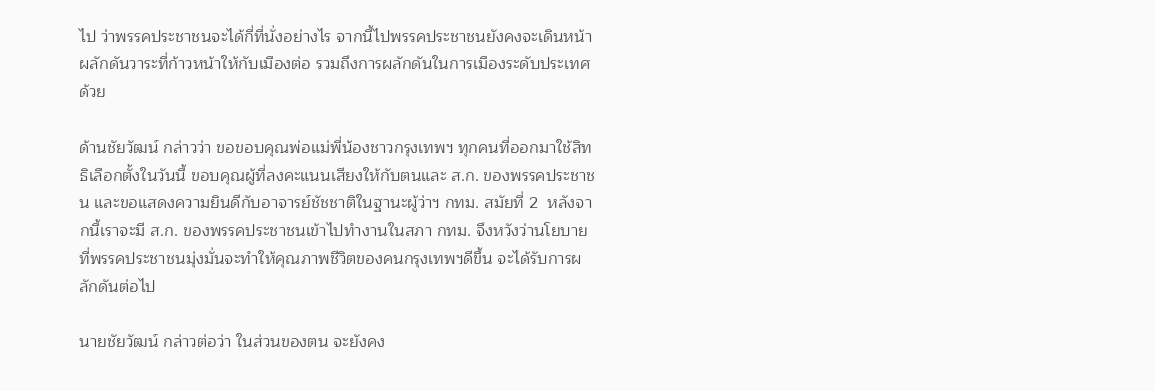ไป ว่าพรรคประชาชนจะได้กี่ที่นั่งอย่างไร จากนี้ไปพรรคประชาชนยังคงจะเดินหน้าผลักดันวาระที่ก้าวหน้าให้กับเมืองต่อ รวมถึงการผลักดันในการเมืองระดับประเทศด้วย

ด้านชัยวัฒน์ กล่าวว่า ขอขอบคุณพ่อแม่พี่น้องชาวกรุงเทพฯ ทุกคนที่ออกมาใช้สิทธิเลือกตั้งในวันนี้ ขอบคุณผู้ที่ลงคะแนนเสียงให้กับตนและ ส.ก. ของพรรคประชาชน และขอแสดงความยินดีกับอาจารย์ชัชชาติในฐานะผู้ว่าฯ กทม. สมัยที่ 2  หลังจากนี้เราจะมี ส.ก. ของพรรคประชาชนเข้าไปทำงานในสภา กทม. จึงหวังว่านโยบายที่พรรคประชาชนมุ่งมั่นจะทำให้คุณภาพชีวิตของคนกรุงเทพฯดีขึ้น จะได้รับการผลักดันต่อไป

นายชัยวัฒน์ กล่าวต่อว่า ในส่วนของตน จะยังคง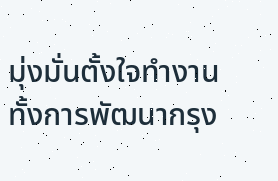มุ่งมั่นตั้งใจทำงาน ทั้งการพัฒนากรุง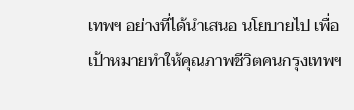เทพฯ อย่างที่ได้นำเสนอ นโยบายไป เพื่อเป้าหมายทำให้คุณภาพชีวิตคนกรุงเทพฯ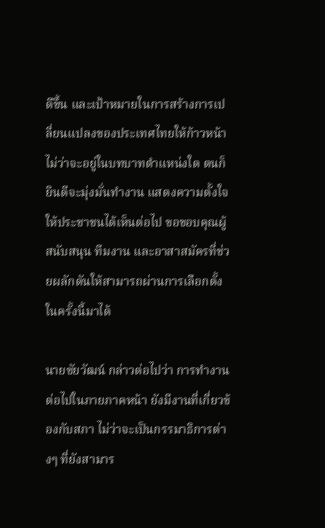ดีขึ้น และเป้าหมายในการสร้างการเปลี่ยนแปลงของประเทศไทยให้ก้าวหน้า ไม่ว่าจะอยู่ในบทบาทตำแหน่งใด ตนก็ยินดีจะมุ่งมั่นทำงาน แสดงความตั้งใจให้ประชาชนได้เห็นต่อไป ขอขอบคุณผู้สนับสนุน ทีมงาน และอาสาสมัครที่ช่วยผลักดันให้สามารถผ่านการเลือกตั้งในครั้งนี้มาได้

นายชัยวัฒน์ กล่าวต่อไปว่า การทำงานต่อไปในภายภาคหน้า ยังมีงานที่เกี่ยวข้องกับสภา ไม่ว่าจะเป็นกรรมาธิการต่างๆ ที่ยังสามาร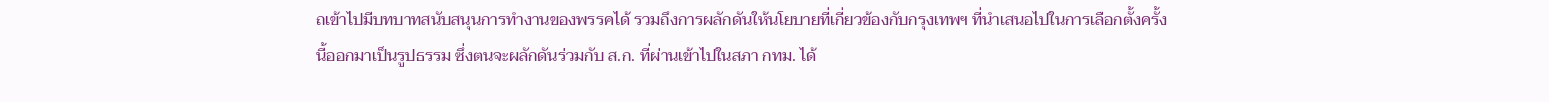ถเข้าไปมีบทบาทสนับสนุนการทำงานของพรรคได้ รวมถึงการผลักดันให้นโยบายที่เกี่ยวข้องกับกรุงเทพฯ ที่นำเสนอไปในการเลือกตั้งครั้งนี้ออกมาเป็นรูปธรรม ซึ่งตนจะผลักดันร่วมกับ ส.ก. ที่ผ่านเข้าไปในสภา กทม. ได้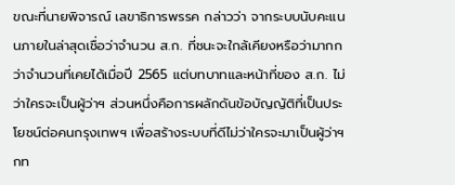ขณะที่นายพิจารณ์ เลขาธิการพรรค กล่าวว่า จากระบบนับคะแนนภายในล่าสุดเชื่อว่าจำนวน ส.ก. ที่ชนะจะใกล้เคียงหรือว่ามากกว่าจำนวนที่เคยได้เมื่อปี 2565 แต่บทบาทและหน้าที่ของ ส.ก. ไม่ว่าใครจะเป็นผู้ว่าฯ ส่วนหนึ่งคือการผลักดันข้อบัญญัติที่เป็นประโยชน์ต่อคนกรุงเทพฯ เพื่อสร้างระบบที่ดีไม่ว่าใครจะมาเป็นผู้ว่าฯ กท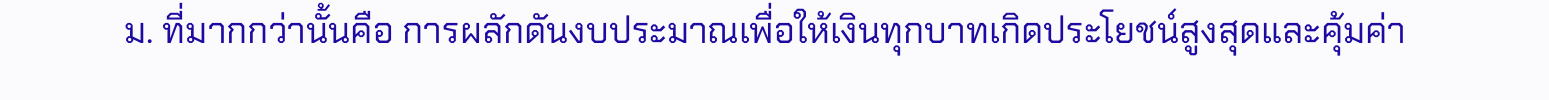ม. ที่มากกว่านั้นคือ การผลักดันงบประมาณเพื่อให้เงินทุกบาทเกิดประโยชน์สูงสุดและคุ้มค่า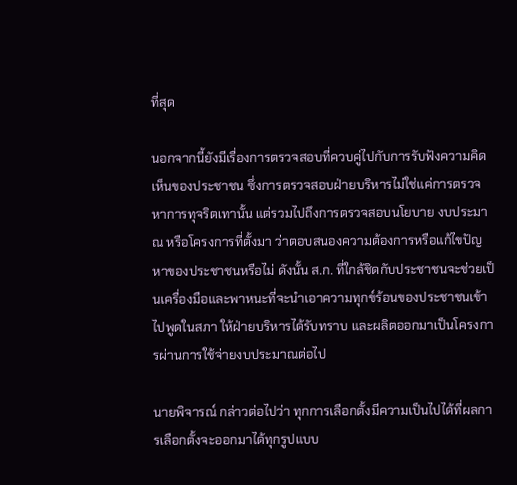ที่สุด

นอกจากนี้ยังมีเรื่องการตรวจสอบที่ควบคู่ไปกับการรับฟังความคิดเห็นของประชาชน ซึ่งการตรวจสอบฝ่ายบริหารไม่ใช่แค่การตรวจหาการทุจริตเทานั้น แต่รวมไปถึงการตรวจสอบนโยบาย งบประมาณ หรือโครงการที่ตั้งมา ว่าตอบสนองความต้องการหรือแก้ไขปัญหาของประชาชนหรือไม่ ดังนั้น ส.ก. ที่ใกล้ชิดกับประชาชนจะช่วยเป็นเครื่องมือและพาหนะที่จะนำเอาความทุกข์ร้อนของประชาชนเข้าไปพูดในสภา ให้ฝ่ายบริหารได้รับทราบ และผลิตออกมาเป็นโครงการผ่านการใช้จ่ายงบประมาณต่อไป

นายพิจารณ์ กล่าวต่อไปว่า ทุกการเลือกตั้งมีความเป็นไปได้ที่ผลการเลือกตั้งจะออกมาได้ทุกรูปแบบ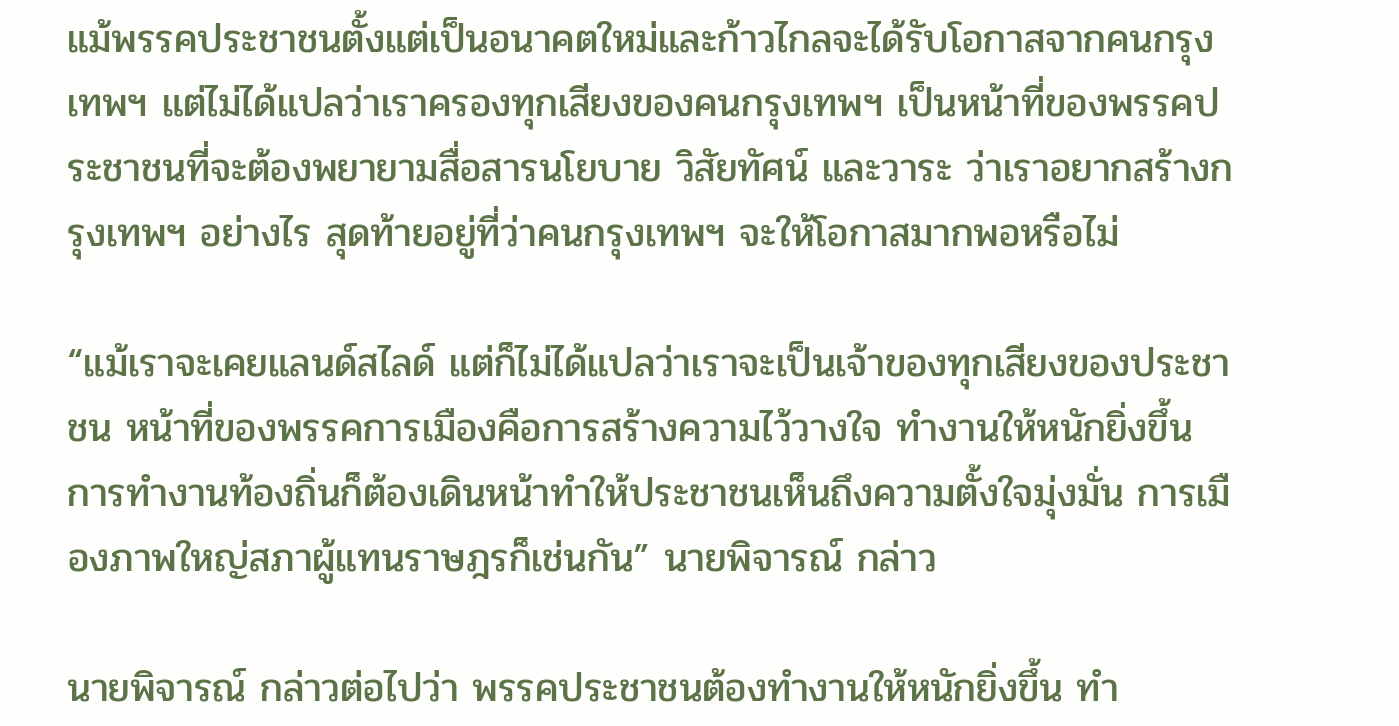แม้พรรคประชาชนตั้งแต่เป็นอนาคตใหม่และก้าวไกลจะได้รับโอกาสจากคนกรุงเทพฯ แต่ไม่ได้แปลว่าเราครองทุกเสียงของคนกรุงเทพฯ เป็นหน้าที่ของพรรคประชาชนที่จะต้องพยายามสื่อสารนโยบาย วิสัยทัศน์ และวาระ ว่าเราอยากสร้างกรุงเทพฯ อย่างไร สุดท้ายอยู่ที่ว่าคนกรุงเทพฯ จะให้โอกาสมากพอหรือไม่

“แม้เราจะเคยแลนด์สไลด์ แต่ก็ไม่ได้แปลว่าเราจะเป็นเจ้าของทุกเสียงของประชาชน หน้าที่ของพรรคการเมืองคือการสร้างความไว้วางใจ ทำงานให้หนักยิ่งขึ้น การทำงานท้องถิ่นก็ต้องเดินหน้าทำให้ประชาชนเห็นถึงความตั้งใจมุ่งมั่น การเมืองภาพใหญ่สภาผู้แทนราษฎรก็เช่นกัน” นายพิจารณ์ กล่าว

นายพิจารณ์ กล่าวต่อไปว่า พรรคประชาชนต้องทำงานให้หนักยิ่งขึ้น ทำ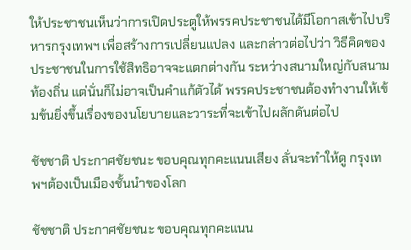ให้ประชาชนเห็นว่าการเปิดประตูให้พรรคประชาชนได้มีโอกาสเข้าไปบริหารกรุงเทพฯ เพื่อสร้างการเปลี่ยนแปลง และกล่าวต่อไปว่า วิธีคิดของประชาชนในการใช้สิทธิอาจจะแตกต่างกัน ระหว่างสนามใหญ่กับสนามท้องถิ่น แต่นั่นก็ไม่อาจเป็นคำแก้ตัวได้ พรรคประชาชนต้องทำงานให้เข้มข้นยิ่งขึ้นเรื่องของนโยบายและวาระที่จะเข้าไปผลักดันต่อไป

ชัชชาติ ประกาศชัยชนะ ขอบคุณทุกคะแนนเสียง ลั่นจะทำให้ดู กรุงเทพฯต้องเป็นเมืองชั้นนำของโลก

ชัชชาติ ประกาศชัยชนะ ขอบคุณทุกคะแนน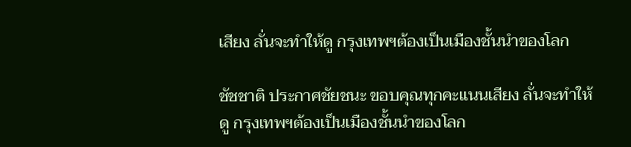เสียง ลั่นจะทำให้ดู กรุงเทพฯต้องเป็นเมืองชั้นนำของโลก

ชัชชาติ ประกาศชัยชนะ ขอบคุณทุกคะแนนเสียง ลั่นจะทำให้ดู กรุงเทพฯต้องเป็นเมืองชั้นนำของโลก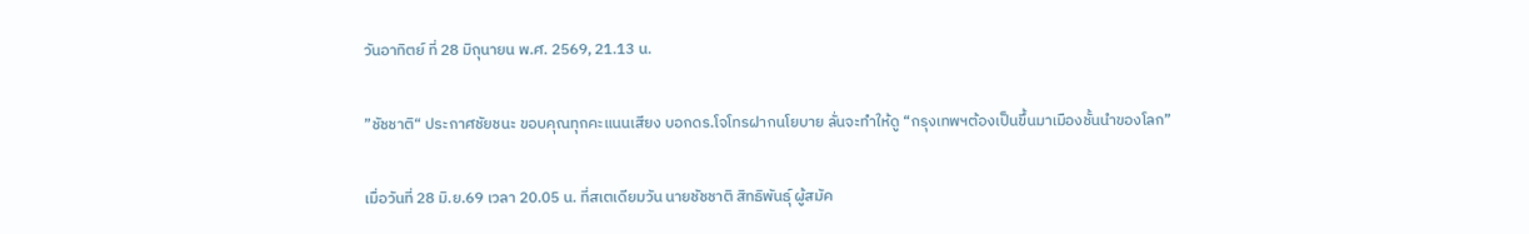วันอาทิตย์ ที่ 28 มิถุนายน พ.ศ. 2569, 21.13 น.

”ชัชชาติ“ ประกาศชัยชนะ ขอบคุณทุกคะแนนเสียง บอกดร.โจโทรฝากนโยบาย ลั่นจะทำให้ดู “กรุงเทพฯต้องเป็นขึ้นมาเมืองชั้นนำของโลก”

เมื่อวันที่ 28 มิ.ย.69 เวลา 20.05 น. ที่สเตเดียมวัน นายชัชชาติ สิทธิพันธุ์ ผู้สมัค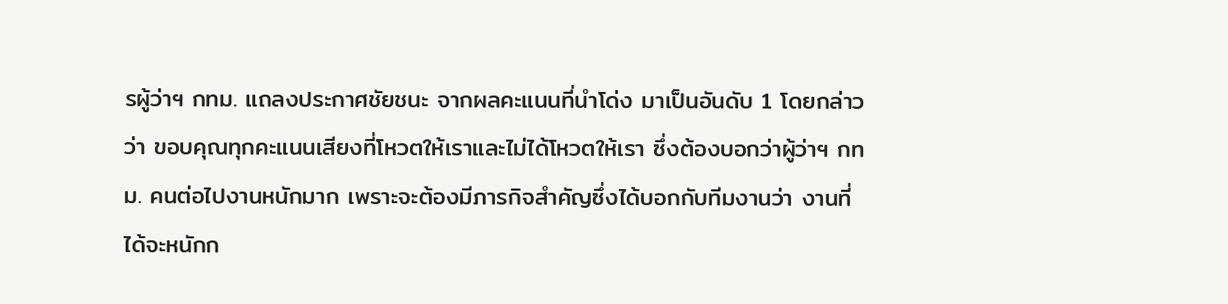รผู้ว่าฯ กทม. แถลงประกาศชัยชนะ จากผลคะแนนที่นำโด่ง มาเป็นอันดับ 1 โดยกล่าวว่า ขอบคุณทุกคะแนนเสียงที่โหวตให้เราและไม่ได้โหวตให้เรา ซึ่งต้องบอกว่าผู้ว่าฯ กทม. คนต่อไปงานหนักมาก เพราะจะต้องมีภารกิจสำคัญซึ่งได้บอกกับทีมงานว่า งานที่ได้จะหนักก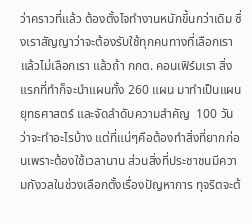ว่าคราวที่แล้ว ต้องตั้งไจทำงานหนักขึ้นกว่าเดิม ซึ่งเราสัญญาว่าจะต้องรับใช้ทุกคนทางที่เลือกเราแล้วไม่เลือกเรา แล้วถ้า กกต. คอนเฟิร์มเรา สิ่งแรกที่ทำก็จะนำแผนทั้ง 260 แผน มาทำเป็นแผนยุทธศาสตร์ และจัดลำดับความสำคัญ  100 วันว่าจะทำอะไรบ้าง แต่ที่แน่ๆคือต้องทำสิ่งที่ยากก่อนเพราะต้องใช้เวลานาน ส่วนสิ่งที่ประชาชนมีความกังวลในช่วงเลือกตั้งเรื่องปัญหาการ ทุจริตจะต้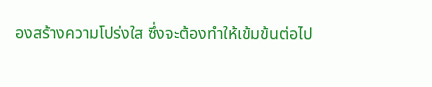องสร้างความโปร่งใส ซึ่งจะต้องทำให้เข้มข้นต่อไป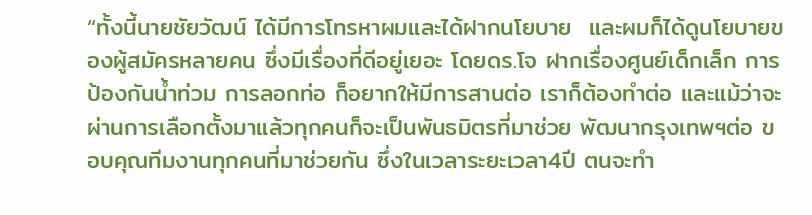“ทั้งนี้นายชัยวัฒน์ ได้มีการโทรหาผมและได้ฝากนโยบาย  และผมก็ได้ดูนโยบายของผู้สมัครหลายคน ซึ่งมีเรื่องที่ดีอยู่เยอะ โดยดร.โจ ฝากเรื่องศูนย์เด็กเล็ก การป้องกันน้ำท่วม การลอกท่อ ก็อยากให้มีการสานต่อ เราก็ต้องทำต่อ และแม้ว่าจะผ่านการเลือกตั้งมาแล้วทุกคนก็จะเป็นพันธมิตรที่มาช่วย พัฒนากรุงเทพฯต่อ ขอบคุณทีมงานทุกคนที่มาช่วยกัน ซึ่งในเวลาระยะเวลา4ปี ตนจะทำ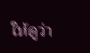ให้ดูว่า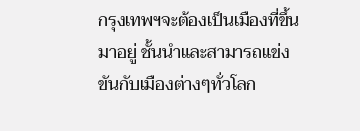กรุงเทพฯจะต้องเป็นเมืองที่ขึ้นมาอยู่ ชั้นนำและสามารถแข่งขันกับเมืองต่างๆทั่วโลก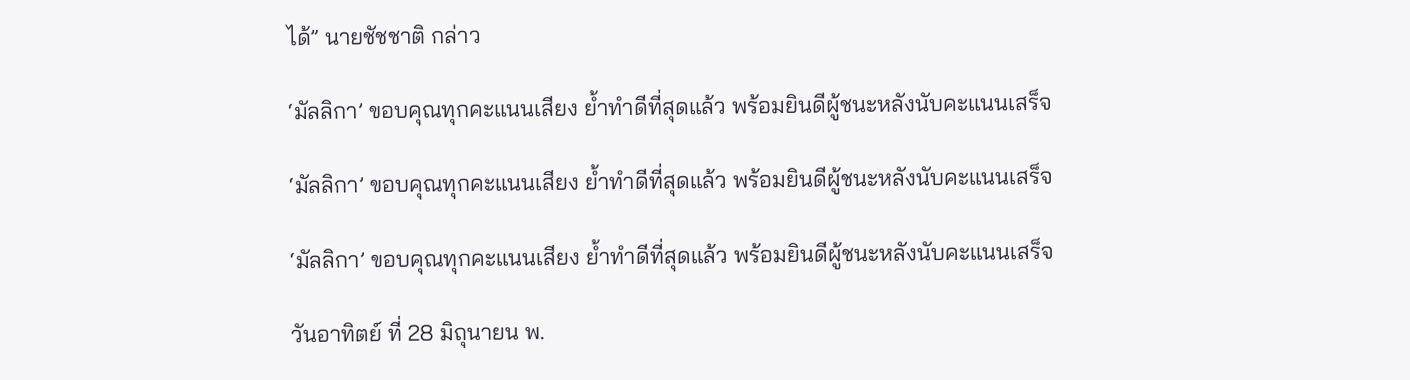ได้” นายชัชชาติ กล่าว

‘มัลลิกา’ ขอบคุณทุกคะแนนเสียง ย้ำทำดีที่สุดแล้ว พร้อมยินดีผู้ชนะหลังนับคะแนนเสร็จ

‘มัลลิกา’ ขอบคุณทุกคะแนนเสียง ย้ำทำดีที่สุดแล้ว พร้อมยินดีผู้ชนะหลังนับคะแนนเสร็จ

‘มัลลิกา’ ขอบคุณทุกคะแนนเสียง ย้ำทำดีที่สุดแล้ว พร้อมยินดีผู้ชนะหลังนับคะแนนเสร็จ

วันอาทิตย์ ที่ 28 มิถุนายน พ.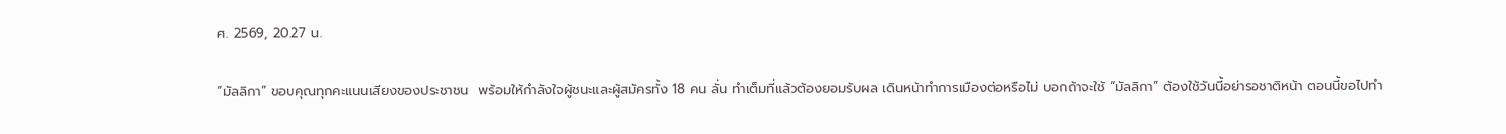ศ. 2569, 20.27 น.

“มัลลิกา” ขอบคุณทุกคะแนนเสียงของประชาชน  พร้อมให้กำลังใจผู้ชนะและผู้สมัครทั้ง 18 คน ลั่น ทำเต็มที่แล้วต้องยอมรับผล เดินหน้าทำการเมืองต่อหรือไม่ บอกถ้าจะใช้ “มัลลิกา” ต้องใช้วันนี้อย่ารอชาติหน้า ตอนนี้ขอไปทำ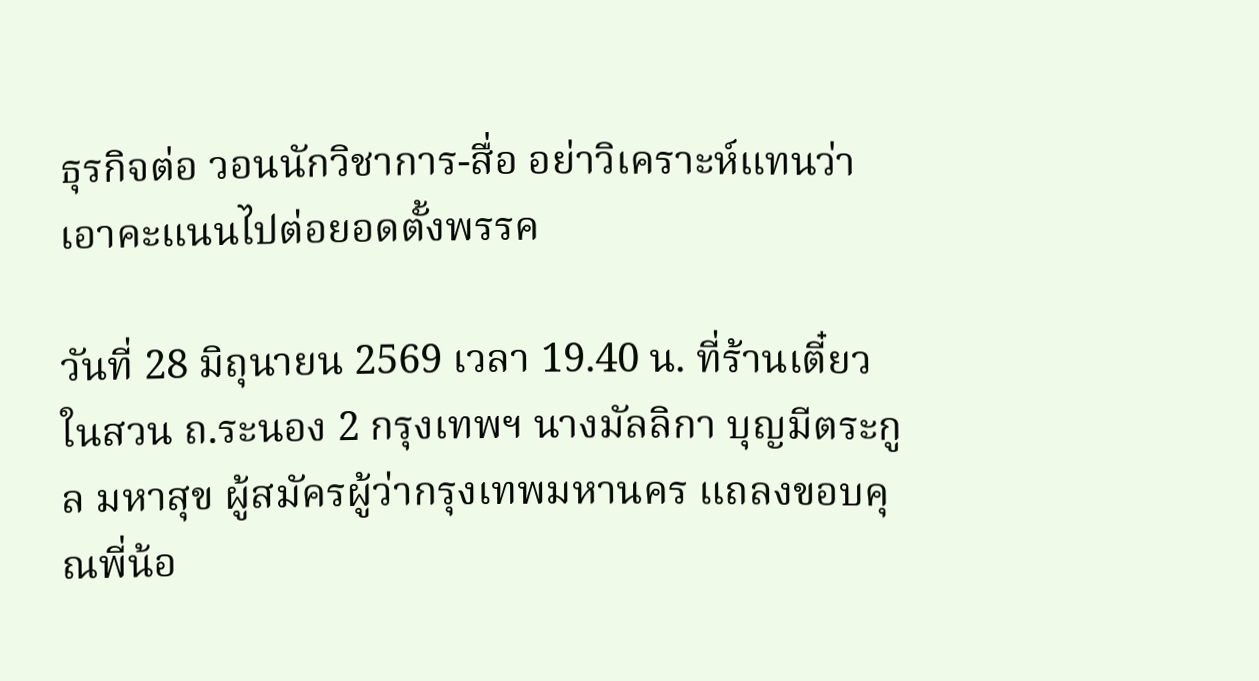ธุรกิจต่อ วอนนักวิชาการ-สื่อ อย่าวิเคราะห์แทนว่าเอาคะแนนไปต่อยอดตั้งพรรค

วันที่ 28 มิถุนายน 2569 เวลา 19.40 น. ที่ร้านเตี๋ยวในสวน ถ.ระนอง 2 กรุงเทพฯ นางมัลลิกา บุญมีตระกูล มหาสุข ผู้สมัครผู้ว่ากรุงเทพมหานคร แถลงขอบคุณพี่น้อ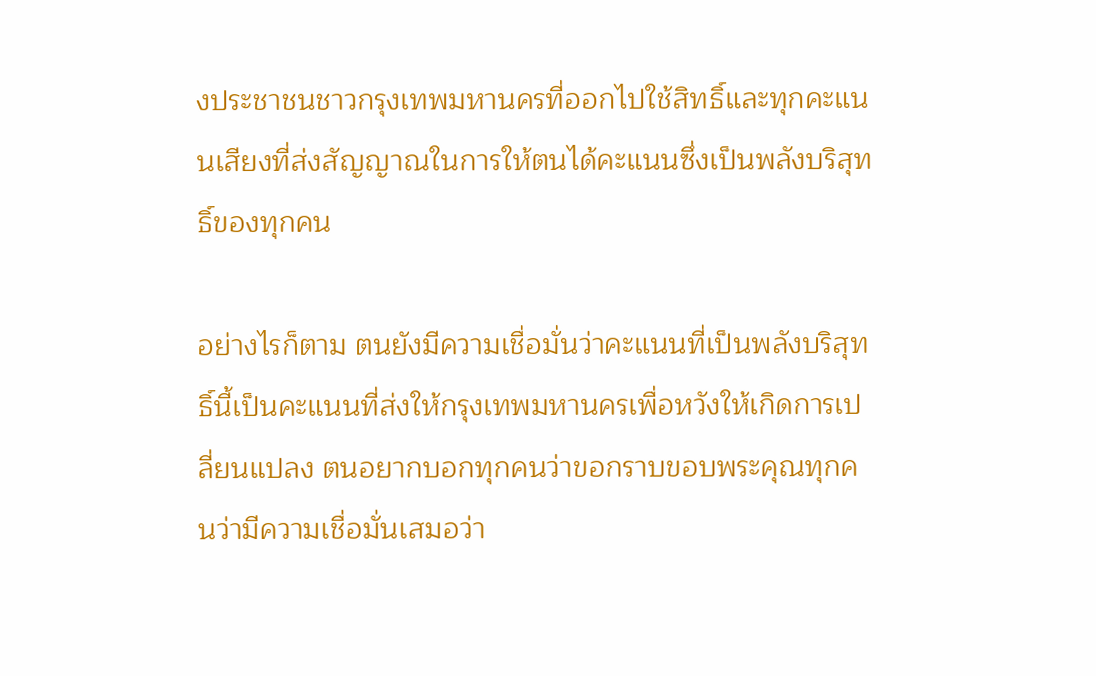งประชาชนชาวกรุงเทพมหานครที่ออกไปใช้สิทธิ์และทุกคะแนนเสียงที่ส่งสัญญาณในการให้ตนได้คะแนนซึ่งเป็นพลังบริสุทธิ์ของทุกคน

อย่างไรก็ตาม ตนยังมีความเชื่อมั่นว่าคะแนนที่เป็นพลังบริสุทธิ์นี้เป็นคะแนนที่ส่งให้กรุงเทพมหานครเพื่อหวังให้เกิดการเปลี่ยนแปลง ตนอยากบอกทุกคนว่าขอกราบขอบพระคุณทุกคนว่ามีความเชื่อมั่นเสมอว่า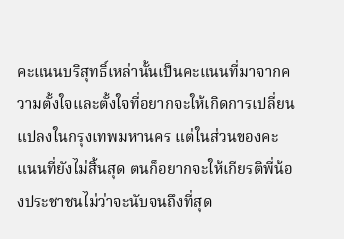คะแนนบริสุทธิ์เหล่านั้นเป็นคะแนนที่มาจากความตั้งใจและตั้งใจที่อยากจะให้เกิดการเปลี่ยนแปลงในกรุงเทพมหานคร แต่ในส่วนของคะแนนที่ยังไม่สิ้นสุด ตนก็อยากจะให้เกียรติพี่น้องประชาชนไม่ว่าจะนับจนถึงที่สุด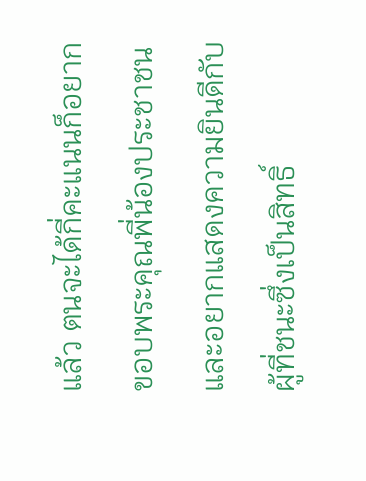แล้ว ตนจะได้กี่คะแนนก็อยากขอบพระคุณพี่น้องประชาชน และอยากแสดงความยินดีกับผู้ที่ชนะซึ่งเป็นสิทธิ์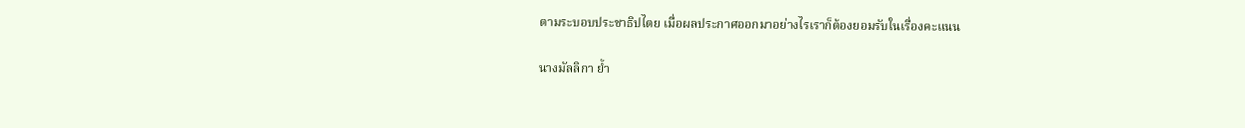ตามระบอบประชาธิปไตย เมื่อผลประกาศออกมาอย่างไรเราก็ต้องยอมรับในเรื่องคะแนน

นางมัลลิกา ย้ำ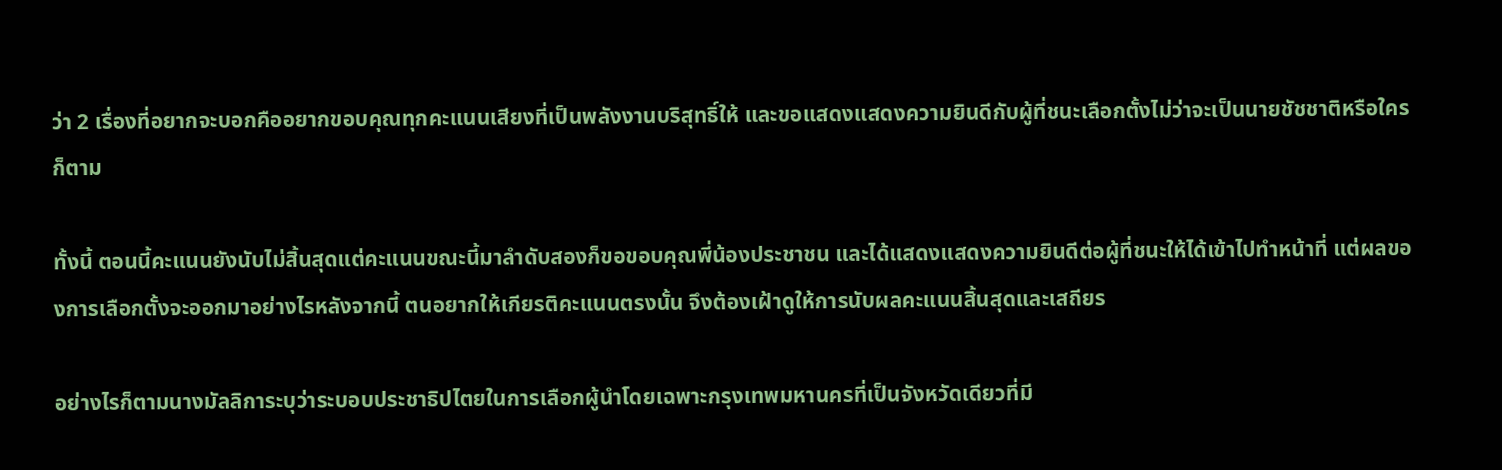ว่า 2 เรื่องที่อยากจะบอกคืออยากขอบคุณทุกคะแนนเสียงที่เป็นพลังงานบริสุทธิ์ให้ และขอแสดงแสดงความยินดีกับผู้ที่ชนะเลือกตั้งไม่ว่าจะเป็นนายชัชชาติหรือใครก็ตาม

ทั้งนี้ ตอนนี้คะแนนยังนับไม่สิ้นสุดแต่คะแนนขณะนี้มาลำดับสองก็ขอขอบคุณพี่น้องประชาชน และได้แสดงแสดงความยินดีต่อผู้ที่ชนะให้ได้เข้าไปทำหน้าที่ แต่ผลของการเลือกตั้งจะออกมาอย่างไรหลังจากนี้ ตนอยากให้เกียรติคะแนนตรงนั้น จึงต้องเฝ้าดูให้การนับผลคะแนนสิ้นสุดและเสถียร

อย่างไรก็ตามนางมัลลิการะบุว่าระบอบประชาธิปไตยในการเลือกผู้นำโดยเฉพาะกรุงเทพมหานครที่เป็นจังหวัดเดียวที่มี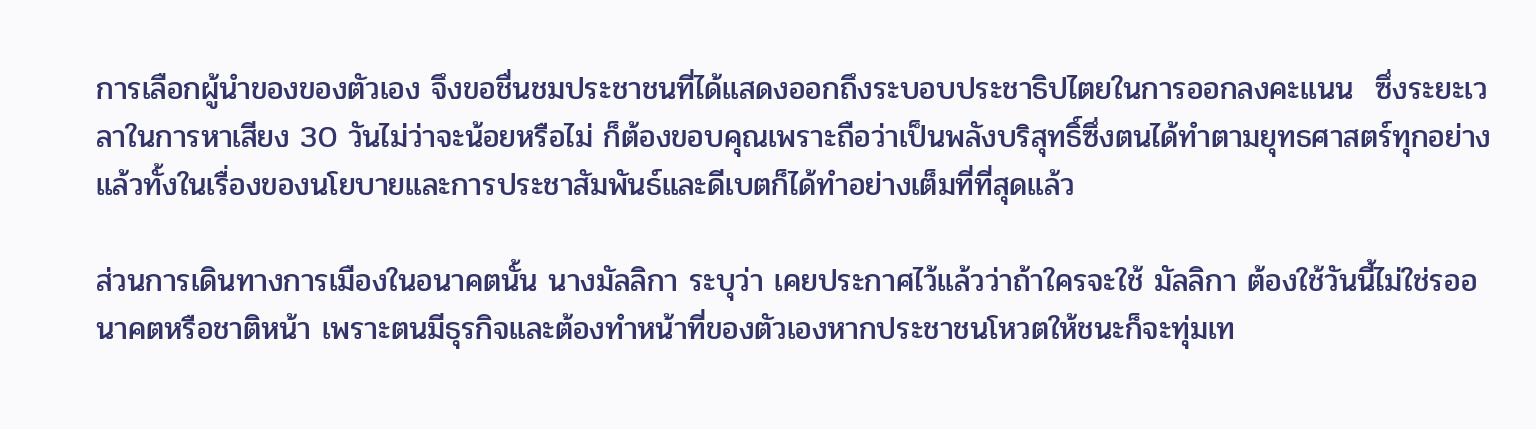การเลือกผู้นำของของตัวเอง จึงขอชื่นชมประชาชนที่ได้แสดงออกถึงระบอบประชาธิปไตยในการออกลงคะแนน  ซึ่งระยะเวลาในการหาเสียง 30 วันไม่ว่าจะน้อยหรือไม่ ก็ต้องขอบคุณเพราะถือว่าเป็นพลังบริสุทธิ์ซึ่งตนได้ทำตามยุทธศาสตร์ทุกอย่างแล้วทั้งในเรื่องของนโยบายและการประชาสัมพันธ์และดีเบตก็ได้ทำอย่างเต็มที่ที่สุดแล้ว

ส่วนการเดินทางการเมืองในอนาคตนั้น นางมัลลิกา ระบุว่า เคยประกาศไว้แล้วว่าถ้าใครจะใช้ มัลลิกา ต้องใช้วันนี้ไม่ใช่รออนาคตหรือชาติหน้า เพราะตนมีธุรกิจและต้องทำหน้าที่ของตัวเองหากประชาชนโหวตให้ชนะก็จะทุ่มเท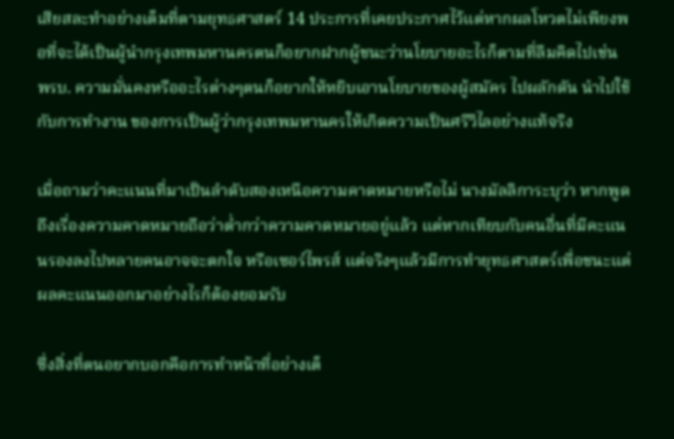เสียสละทำอย่างเต็มที่ตามยุทธศาสตร์ 14 ประการที่เคยประกาศไว้แต่หากผลโหวตไม่เพียงพอที่จะได้เป็นผู้นำกรุงเทพมหานครตนก็อยากฝากผู้ชนะว่านโยบายอะไรก็ตามที่ลืมคิดไปเช่น พรบ. ความมั่นคงหรืออะไรต่างๆตนก็อยากให้หยิบเอานโยบายของผู้สมัคร ไปผลักดัน นำไปใช้กับการทำงาน ของการเป็นผู้ว่ากรุงเทพมหานครให้เกิดความเป็นศรีวิไลอย่างแท้จริง

เมื่อถามว่าคะแนนที่มาเป็นลำดับสองเหนือความคาดหมายหรือไม่ นางมัลลิการะบุว่า หากพูดถึงเรื่องความคาดหมายถือว่าต่ำกว่าความคาดหมายอยู่แล้ว แต่หากเทียบกับคนอื่นที่มีคะแนนรองลงไปหลายคนอาจจะตกใจ หรือเซอร์ไพรส์ แต่จริงๆแล้วมีการทำยุทธศาสตร์เพื่อชนะแต่ผลคะแนนออกมาอย่างไรก็ต้องยอมรับ

ซึ่งสิ่งที่ตนอยากบอกคือการทำหน้าที่อย่างเต็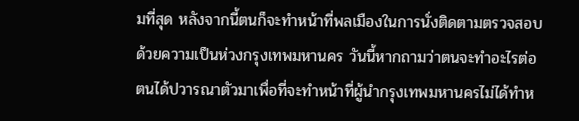มที่สุด หลังจากนี้ตนก็จะทำหน้าที่พลเมืองในการนั่งติดตามตรวจสอบ ด้วยความเป็นห่วงกรุงเทพมหานคร วันนี้หากถามว่าตนจะทำอะไรต่อ ตนได้ปวารณาตัวมาเพื่อที่จะทำหน้าที่ผู้นำกรุงเทพมหานครไม่ได้ทำห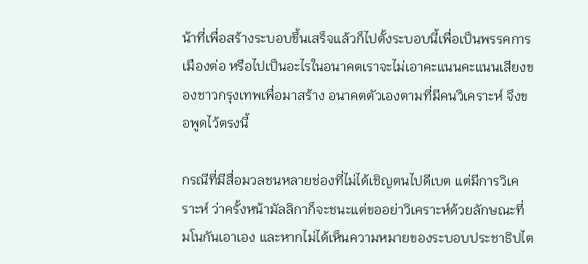น้าที่เพื่อสร้างระบอบขึ้นเสร็จแล้วก็ไปตั้งระบอบนี้เพื่อเป็นพรรคการเมืองต่อ หรือไปเป็นอะไรในอนาคตเราจะไม่เอาคะแนนคะแนนเสียงของชาวกรุงเทพเพื่อมาสร้าง อนาคตตัวเองตามที่มีคนวิเคราะห์ จึงขอพูดไว้ตรงนี้

กรณีที่มีสื่อมวลชนหลายช่องที่ไม่ได้เชิญตนไปดีเบต แต่มีการวิเคราะห์ ว่าครั้งหน้ามัลลิกาก็จะชนะแต่ขออย่าวิเคราะห์ด้วยลักษณะที่ มโนกันเอาเอง และหากไม่ได้เห็นความหมายของระบอบประชาธิปไต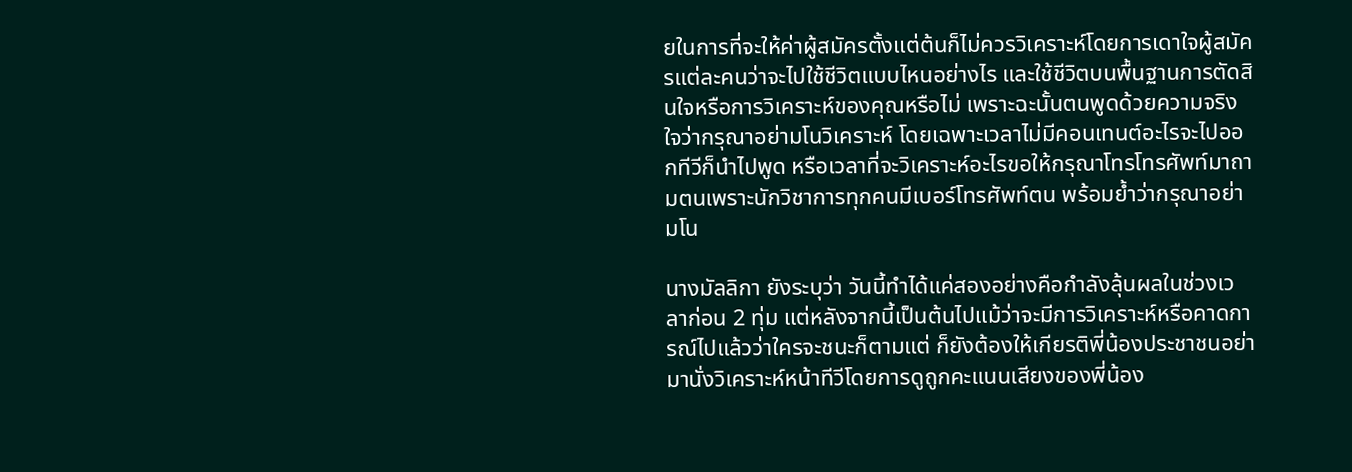ยในการที่จะให้ค่าผู้สมัครตั้งแต่ต้นก็ไม่ควรวิเคราะห์โดยการเดาใจผู้สมัครแต่ละคนว่าจะไปใช้ชีวิตแบบไหนอย่างไร และใช้ชีวิตบนพื้นฐานการตัดสินใจหรือการวิเคราะห์ของคุณหรือไม่ เพราะฉะนั้นตนพูดด้วยความจริงใจว่ากรุณาอย่ามโนวิเคราะห์ โดยเฉพาะเวลาไม่มีคอนเทนต์อะไรจะไปออกทีวีก็นำไปพูด หรือเวลาที่จะวิเคราะห์อะไรขอให้กรุณาโทรโทรศัพท์มาถามตนเพราะนักวิชาการทุกคนมีเบอร์โทรศัพท์ตน พร้อมย้ำว่ากรุณาอย่ามโน

นางมัลลิกา ยังระบุว่า วันนี้ทำได้แค่สองอย่างคือกำลังลุ้นผลในช่วงเวลาก่อน 2 ทุ่ม แต่หลังจากนี้เป็นต้นไปแม้ว่าจะมีการวิเคราะห์หรือคาดการณ์ไปแล้วว่าใครจะชนะก็ตามแต่ ก็ยังต้องให้เกียรติพี่น้องประชาชนอย่ามานั่งวิเคราะห์หน้าทีวีโดยการดูถูกคะแนนเสียงของพี่น้อง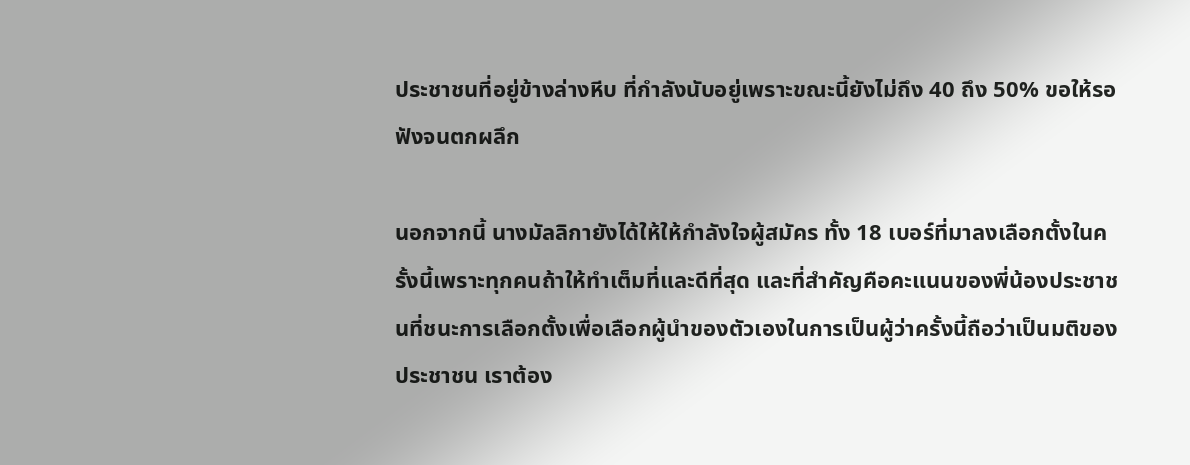ประชาชนที่อยู่ข้างล่างหีบ ที่กำลังนับอยู่เพราะขณะนี้ยังไม่ถึง 40 ถึง 50% ขอให้รอฟังจนตกผลึก

นอกจากนี้ นางมัลลิกายังได้ให้ให้กำลังใจผู้สมัคร ทั้ง 18 เบอร์ที่มาลงเลือกตั้งในครั้งนี้เพราะทุกคนถ้าให้ทำเต็มที่และดีที่สุด และที่สำคัญคือคะแนนของพี่น้องประชาชนที่ชนะการเลือกตั้งเพื่อเลือกผู้นำของตัวเองในการเป็นผู้ว่าครั้งนี้ถือว่าเป็นมติของประชาชน เราต้อง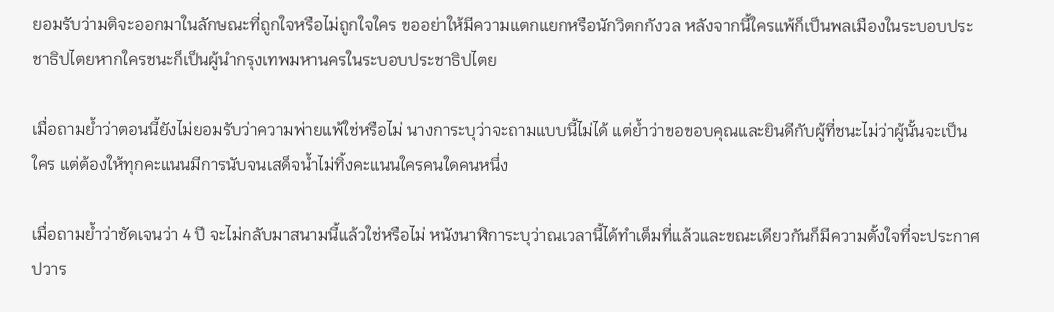ยอมรับว่ามติจะออกมาในลักษณะที่ถูกใจหรือไม่ถูกใจใคร ขออย่าให้มีความแตกแยกหรือนักวิตกกังวล หลังจากนี้ใครแพ้ก็เป็นพลเมืองในระบอบประชาธิปไตยหากใครชนะก็เป็นผู้นำกรุงเทพมหานครในระบอบประชาธิปไตย

เมื่อถามย้ำว่าตอนนี้ยังไม่ยอมรับว่าความพ่ายแพ้ใช่หรือไม่ นางการะบุว่าจะถามแบบนี้ไม่ได้ แต่ย้ำว่าขอขอบคุณและยินดีกับผู้ที่ชนะไม่ว่าผู้นั้นจะเป็นใคร แต่ต้องให้ทุกคะแนนมีการนับจนเสด็จน้ำไม่ทิ้งคะแนนใครคนใดคนหนึ่ง

เมื่อถามย้ำว่าชัดเจนว่า 4 ปี จะไม่กลับมาสนามนี้แล้วใช่หรือไม่ หนังนาฬิการะบุว่าณเวลานี้ได้ทำเต็มที่แล้วและขณะเดียวกันก็มีความตั้งใจที่จะประกาศปวาร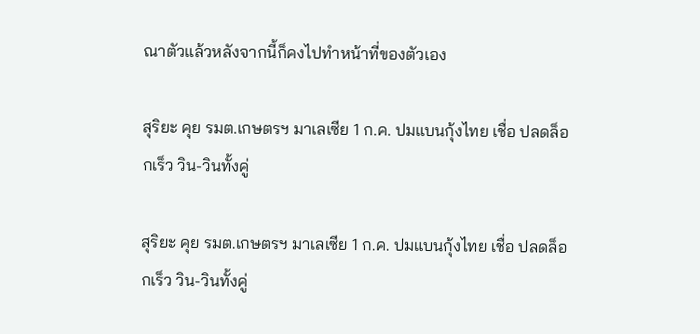ณาตัวแล้วหลังจากนี้ก็คงไปทำหน้าที่ของตัวเอง

สุริยะ คุย รมต.เกษตรฯ มาเลเซีย 1 ก.ค. ปมแบนกุ้งไทย เชื่อ ปลดล็อกเร็ว วิน-วินทั้งคู่

สุริยะ คุย รมต.เกษตรฯ มาเลเซีย 1 ก.ค. ปมแบนกุ้งไทย เชื่อ ปลดล็อกเร็ว วิน-วินทั้งคู่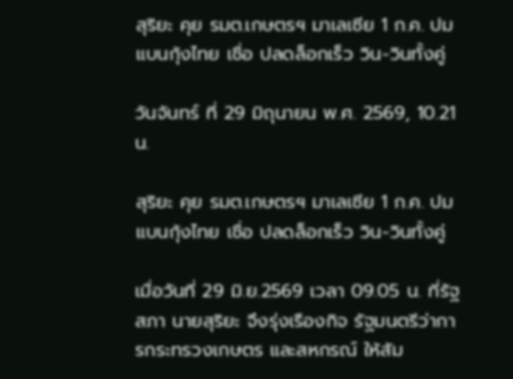สุริยะ คุย รมต.เกษตรฯ มาเลเซีย 1 ก.ค. ปมแบนกุ้งไทย เชื่อ ปลดล็อกเร็ว วิน-วินทั้งคู่

วันจันทร์ ที่ 29 มิถุนายน พ.ศ. 2569, 10.21 น.

สุริยะ คุย รมต.เกษตรฯ มาเลเซีย 1 ก.ค. ปมแบนกุ้งไทย เชื่อ ปลดล็อกเร็ว วิน-วินทั้งคู่

เมื่อวันที่ 29 มิ.ย.2569 เวลา 09.05 น. ที่รัฐสภา นายสุริยะ จึงรุ่งเรืองกิจ รัฐมนตรีว่าการกระทรวงเกษตร และสหกรณ์ ให้สัม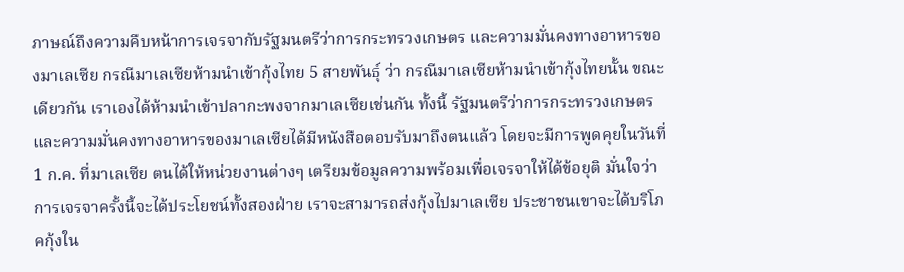ภาษณ์ถึงความคืบหน้าการเจรจากับรัฐมนตรีว่าการกระทรวงเกษตร และความมั่นคงทางอาหารของมาเลเซีย กรณีมาเลเซียห้ามนำเข้ากุ้งไทย 5 สายพันธุ์ ว่า กรณีมาเลเซียห้ามนำเข้ากุ้งไทยนั้น ขณะเดียวกัน เราเองได้ห้ามนำเข้าปลากะพงจากมาเลเซียเช่นกัน ทั้งนี้ รัฐมนตรีว่าการกระทรวงเกษตรและความมั่นคงทางอาหารของมาเลเซียได้มีหนังสือตอบรับมาถึงตนแล้ว โดยจะมีการพูดคุยในวันที่ 1 ก.ค. ที่มาเลเซีย ตนได้ให้หน่วยงานต่างๆ เตรียมข้อมูลความพร้อมเพื่อเจรจาให้ได้ข้อยุติ มั่นใจว่าการเจรจาครั้งนี้จะได้ประโยชน์ทั้งสองฝ่าย เราจะสามารถส่งกุ้งไปมาเลเซีย ประชาชนเขาจะได้บริโภคกุ้งใน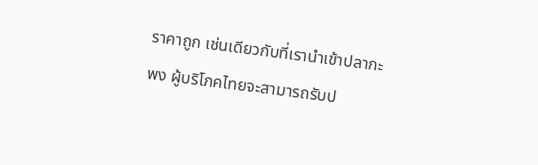ราคาถูก เช่นเดียวกับที่เรานำเข้าปลากะพง ผู้บริโภคไทยจะสามารถรับป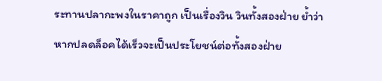ระทานปลากะพงในราคาถูก เป็นเรื่องวิน วินทั้งสองฝ่าย ย้ำว่าหากปลดล็อคได้เร็วจะเป็นประโยชน์ต่อทั้งสองฝ่าย